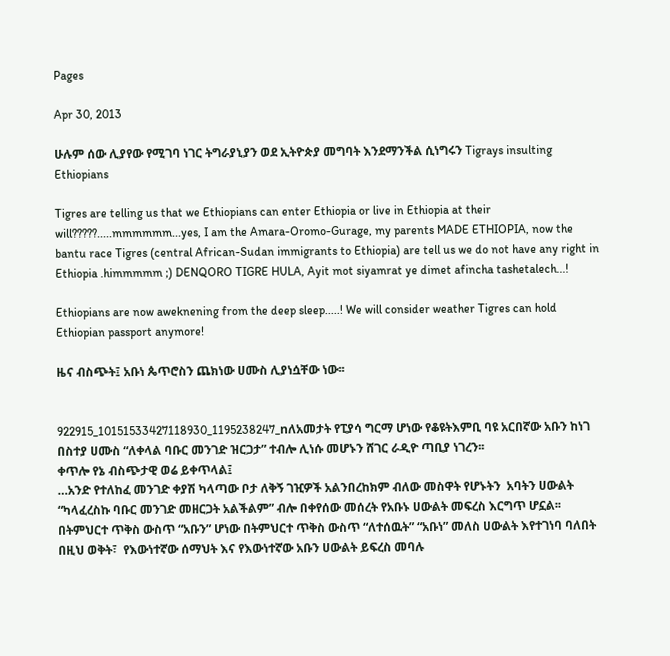Pages

Apr 30, 2013

ሁሉም ሰው ሊያየው የሚገባ ነገር ትግራያኒያን ወደ ኢትዮጵያ መግባት እንደማንችል ሲነግሩን Tigrays insulting Ethiopians

Tigres are telling us that we Ethiopians can enter Ethiopia or live in Ethiopia at their will?????.....mmmmmm...yes, I am the Amara-Oromo-Gurage, my parents MADE ETHIOPIA, now the bantu race Tigres (central African-Sudan immigrants to Ethiopia) are tell us we do not have any right in Ethiopia .himmmmm ;) DENQORO TIGRE HULA, Ayit mot siyamrat ye dimet afincha tashetalech...!

Ethiopians are now aweknening from the deep sleep.....! We will consider weather Tigres can hold Ethiopian passport anymore!

ዜና ብስጭት፤ አቡነ ጴጥሮስን ጨክነው ሀሙስ ሊያነሷቸው ነው፡፡


922915_10151533427118930_1195238247_nለአመታት የፒያሳ ግርማ ሆነው የቆዩትእምቢ ባዩ አርበኛው አቡን ከነገ በስተያ ሀሙስ “ለቀላል ባቡር መንገድ ዝርጋታ” ተብሎ ሊነሱ መሆኑን ሸገር ራዲዮ ጣቢያ ነገረን፡፡
ቀጥሎ የኔ ብስጭታዊ ወሬ ይቀጥላል፤
…አንድ የተለከፈ መንገድ ቀያሽ ካላጣው ቦታ ለቅኝ ገዢዎች አልንበረከክም ብለው መስዋት የሆኑትን  አባትን ሀውልት “ካላፈረስኩ ባቡር መንገድ መዘርጋት አልችልም” ብሎ በቀየሰው መሰረት የአቡኑ ሀውልት መፍረስ እርግጥ ሆኗል፡፡
በትምህርተ ጥቅስ ውስጥ “አቡን” ሆነው በትምህርተ ጥቅስ ውስጥ “ለተሰዉት” “አቡነ” መለስ ሀውልት እየተገነባ ባለበት በዚህ ወቅት፣  የእውነተኛው ሰማህት እና የእውነተኛው አቡን ሀውልት ይፍረስ መባሉ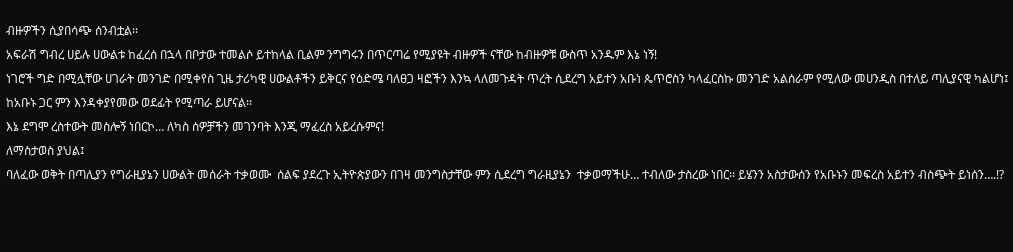ብዙዎችን ሲያበሳጭ ሰንብቷል፡፡
አፍራሽ ግብረ ሀይሉ ሀውልቱ ከፈረሰ በኋላ በቦታው ተመልሶ ይተከላል ቢልም ንግግሩን በጥርጣሬ የሚያዩት ብዙዎች ናቸው ከብዙዎቹ ውስጥ አንዱም እኔ ነኝ!
ነገሮች ግድ በሚሏቸው ሀገራት መንገድ በሚቀየስ ጊዜ ታሪካዊ ሀውልቶችን ይቅርና የዕድሜ ባለፀጋ ዛፎችን እንኳ ላለመጉዳት ጥረት ሲደረግ አይተን አቡነ ጴጥሮስን ካላፈርስኩ መንገድ አልሰራም የሚለው መሀንዲስ በተለይ ጣሊያናዊ ካልሆነ፤  ከአቡኑ ጋር ምን እንዳቀያየመው ወደፊት የሚጣራ ይሆናል፡፡
እኔ ደግሞ ረስተውት መስሎኝ ነበርኮ… ለካስ ሰዎቻችን መገንባት እንጂ ማፈረስ አይረሱምና!
ለማስታወስ ያህል፤
ባለፈው ወቅት በጣሊያን የግራዚያኔን ሀውልት መሰራት ተቃወሙ  ሰልፍ ያደረጉ ኢትዮጵያውን በገዛ መንግስታቸው ምን ሲደረግ ግራዚያኔን  ተቃወማችሁ… ተብለው ታስረው ነበር፡፡ ይሄንን አስታውሰን የአቡኑን መፍረስ አይተን ብስጭት ይነሰን….!?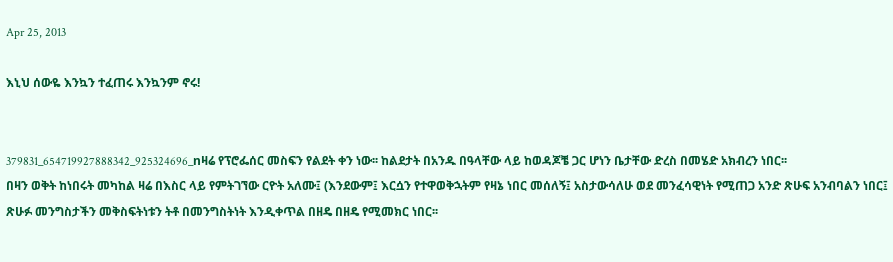Apr 25, 2013

እኒህ ሰውዬ እንኳን ተፈጠሩ እንኳንም ኖሩ!


379831_654719927888342_925324696_nዛሬ የፕሮፌሰር መስፍን የልደት ቀን ነው፡፡ ከልደታት በአንዱ በዓላቸው ላይ ከወዳጆቼ ጋር ሆነን ቤታቸው ድረስ በመሄድ አክብረን ነበር፡፡
በዛን ወቅት ከነበሩት መካከል ዛሬ በእስር ላይ የምትገኘው ርዮት አለሙ፤ (እንደውም፤ እርሷን የተዋወቅኋትም የዛኔ ነበር መሰለኝ፤ አስታውሳለሁ ወደ መንፈሳዊነት የሚጠጋ አንድ ጽሁፍ አንብባልን ነበር፤ ጽሁፉ መንግስታችን መቅስፍትነቱን ትቶ በመንግስትነት እንዲቀጥል በዘዴ በዘዴ የሚመክር ነበር፡፡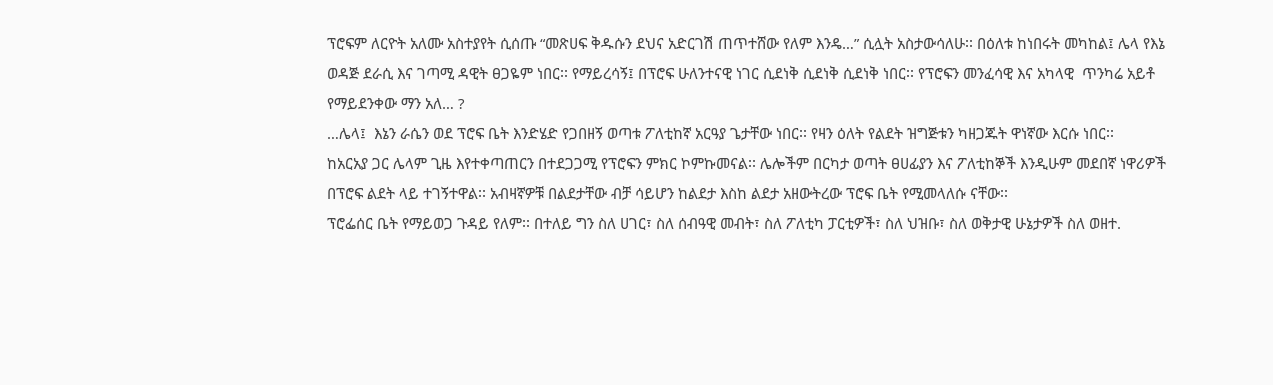ፕሮፍም ለርዮት አለሙ አስተያየት ሲሰጡ “መጽሀፍ ቅዱሱን ደህና አድርገሽ ጠጥተሸው የለም እንዴ…” ሲሏት አስታውሳለሁ፡፡ በዕለቱ ከነበሩት መካከል፤ ሌላ የእኔ ወዳጅ ደራሲ እና ገጣሚ ዳዊት ፀጋዬም ነበር፡፡ የማይረሳኝ፤ በፕሮፍ ሁለንተናዊ ነገር ሲደነቅ ሲደነቅ ሲደነቅ ነበር፡፡ የፕሮፍን መንፈሳዊ እና አካላዊ  ጥንካሬ አይቶ የማይደንቀው ማን አለ… ?
…ሌላ፤  እኔን ራሴን ወደ ፕሮፍ ቤት እንድሄድ የጋበዘኝ ወጣቱ ፖለቲከኛ አርዓያ ጌታቸው ነበር፡፡ የዛን ዕለት የልደት ዝግጅቱን ካዘጋጁት ዋነኛው እርሱ ነበር፡፡
ከአርአያ ጋር ሌላም ጊዜ እየተቀጣጠርን በተደጋጋሚ የፕሮፍን ምክር ኮምኩመናል፡፡ ሌሎችም በርካታ ወጣት ፀሀፊያን እና ፖለቲከኞች እንዲሁም መደበኛ ነዋሪዎች በፕሮፍ ልደት ላይ ተገኝተዋል፡፡ አብዛኛዎቹ በልደታቸው ብቻ ሳይሆን ከልደታ እስከ ልደታ አዘውትረው ፕሮፍ ቤት የሚመላለሱ ናቸው፡፡
ፕሮፌሰር ቤት የማይወጋ ጉዳይ የለም፡፡ በተለይ ግን ስለ ሀገር፣ ስለ ሰብዓዊ መብት፣ ስለ ፖለቲካ ፓርቲዎች፣ ስለ ህዝቡ፣ ስለ ወቅታዊ ሁኔታዎች ስለ ወዘተ.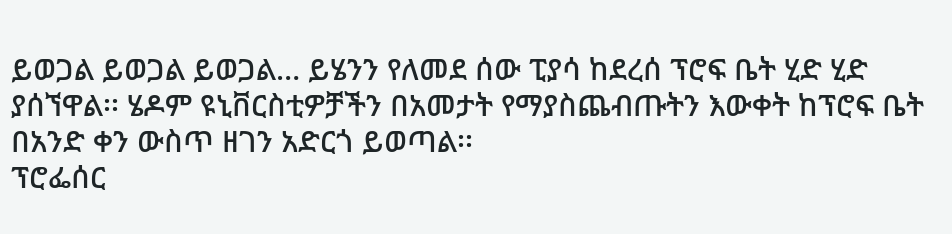ይወጋል ይወጋል ይወጋል… ይሄንን የለመደ ሰው ፒያሳ ከደረሰ ፕሮፍ ቤት ሂድ ሂድ ያሰኘዋል፡፡ ሄዶም ዩኒቨርስቲዎቻችን በአመታት የማያስጨብጡትን እውቀት ከፕሮፍ ቤት በአንድ ቀን ውስጥ ዘገን አድርጎ ይወጣል፡፡
ፕሮፌሰር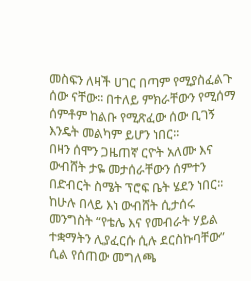መስፍን ለዛች ሀገር በጣም የሚያስፈልጉ ሰው ናቸው፡፡ በተለይ ምክራቸውን የሚሰማ ሰምቶም ከልቡ የሚጽፈው ሰው ቢገኝ እንዴት መልካም ይሆን ነበር፡፡
በዛን ሰሞን ጋዜጠኛ ርዮት አለሙ እና ውብሸት ታዬ መታሰራቸውን ሰምተን በድብርት ስሜት ፕሮፍ ቤት ሄደን ነበር፡፡ ከሁሉ በላይ እነ ውብሸት ሲታሰሩ መንግስት “የቴሌ እና የመብራት ሃይል ተቋማትን ሊያፈርሱ ሲሉ ደርስኩባቸው” ሲል የሰጠው መግለጫ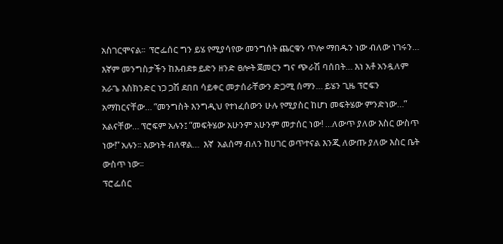አስገርሞናል፡፡  ፕሮፌሰር ግን ይሄ የሚያሳየው መንግሰት ጨርቁን ጥሎ ማበዱን ነው ብለው ነገሩን…
እኛም መንግስታችን ከእብደቱ ይድን ዘንድ ፀሎት ጀመርን ግና ጭራሽ ባሰበት… እነ አቶ አንዷለም አራጌ እስክንድር ነጋ ጋሽ ደበበ ሳይቀር መታሰራቸውን ድጋሚ ሰማን… ይሄን ጊዜ ፕሮፍን አማከርናቸው… “መንግስት እንግዲህ የተነፈሰውን ሁሉ የሚያስር ከሆነ መፍትሄው ምንድነው…” አልናቸው… ፕሮፍም አሉን፤ “መፍትሄው አሁንም አሁንም መታሰር ነው! …ለውጥ ያለው እስር ውስጥ ነው!” አሉን፡፡ እውነት ብለዋል…  እኛ  አልሰማ ብለን ከሀገር ወጥተናል እንጂ ለውጡ ያለው እስር ቤት ውስጥ ነው፡፡
ፕሮፌሰር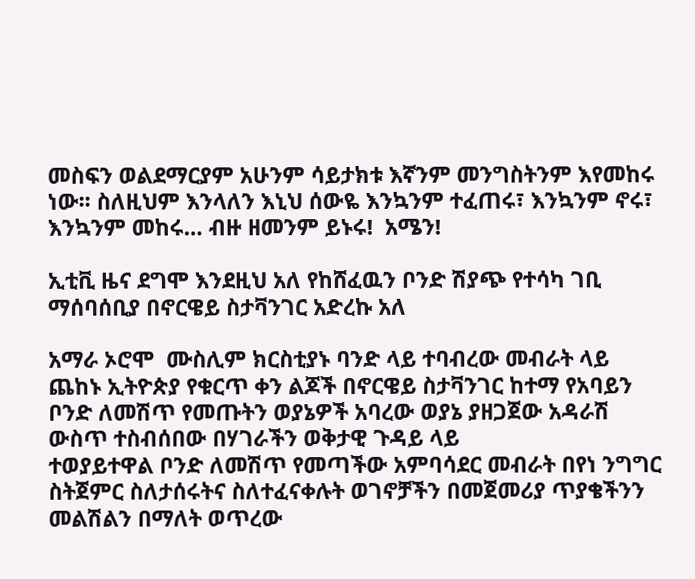መስፍን ወልደማርያም አሁንም ሳይታክቱ እኛንም መንግስትንም እየመከሩ ነው፡፡ ስለዚህም እንላለን እኒህ ሰውዬ እንኳንም ተፈጠሩ፣ እንኳንም ኖሩ፣ እንኳንም መከሩ… ብዙ ዘመንም ይኑሩ!  አሜን!

ኢቲቪ ዜና ደግሞ እንደዚህ አለ የከሸፈዉን ቦንድ ሽያጭ የተሳካ ገቢ ማሰባሰቢያ በኖርዌይ ስታቫንገር አድረኩ አለ

አማራ ኦሮሞ  ሙስሊም ክርስቲያኑ ባንድ ላይ ተባብረው መብራት ላይ ጨከኑ ኢትዮጵያ የቁርጥ ቀን ልጆች በኖርዌይ ስታቫንገር ከተማ የአባይን ቦንድ ለመሽጥ የመጡትን ወያኔዎች አባረው ወያኔ ያዘጋጀው አዳራሽ ውስጥ ተስብሰበው በሃገራችን ወቅታዊ ጉዳይ ላይ
ተወያይተዋል ቦንድ ለመሽጥ የመጣችው አምባሳደር መብራት በየነ ንግግር ስትጀምር ስለታሰሩትና ስለተፈናቀሉት ወገኖቻችን በመጀመሪያ ጥያቄችንን መልሽልን በማለት ወጥረው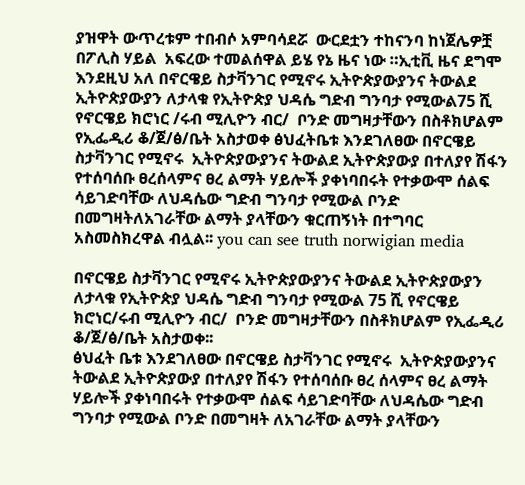ያዝዋት ውጥረቱም ተበብሶ አምባሳደሯ  ውርደቷን ተከናንባ ከነጀሌዎቿ  በፖሊስ ሃይል  አፍረው ተመልሰዋል ይሄ የኔ ዜና ነው ።ኢቲቪ ዜና ደግሞ  እንደዚህ አለ በኖርዌይ ስታቫንገር የሚኖሩ ኢትዮጵያውያንና ትውልደ ኢትዮጵያውያን ለታላቁ የኢትዮጵያ ህዳሴ ግድብ ግንባታ የሚውል75 ሺ የኖርዌይ ክሮነር /ሩብ ሚሊዮን ብር/  ቦንድ መግዛታቸውን በስቶክሆልም የኢፌዲሪ ቆ/ጀ/ፅ/ቤት አስታወቀ ፅህፈትቤቱ እንደገለፀው በኖርዌይ ስታቫንገር የሚኖሩ  ኢትዮጵያውያንና ትውልደ ኢትዮጵያውያ በተለያየ ሽፋን የተሰባሰቡ ፀረሰላምና ፀረ ልማት ሃይሎች ያቀነባበሩት የተቃውሞ ሰልፍ ሳይገድባቸው ለህዳሴው ግድብ ግንባታ የሚውል ቦንድ በመግዛትለአገራቸው ልማት ያላቸውን ቁርጠኝነት በተግባር አስመስክረዋል ብሏል፡፡ you can see truth norwigian media

በኖርዌይ ስታቫንገር የሚኖሩ ኢትዮጵያውያንና ትውልደ ኢትዮጵያውያን ለታላቁ የኢትዮጵያ ህዳሴ ግድብ ግንባታ የሚውል 75 ሺ የኖርዌይ ክሮነር/ሩብ ሚሊዮን ብር/  ቦንድ መግዛታቸውን በስቶክሆልም የኢፌዲሪ ቆ/ጀ/ፅ/ቤት አስታወቀ፡፡
ፅህፈት ቤቱ እንደገለፀው በኖርዌይ ስታቫንገር የሚኖሩ  ኢትዮጵያውያንና ትውልደ ኢትዮጵያውያ በተለያየ ሽፋን የተሰባሰቡ ፀረ ሰላምና ፀረ ልማት ሃይሎች ያቀነባበሩት የተቃውሞ ሰልፍ ሳይገድባቸው ለህዳሴው ግድብ ግንባታ የሚውል ቦንድ በመግዛት ለአገራቸው ልማት ያላቸውን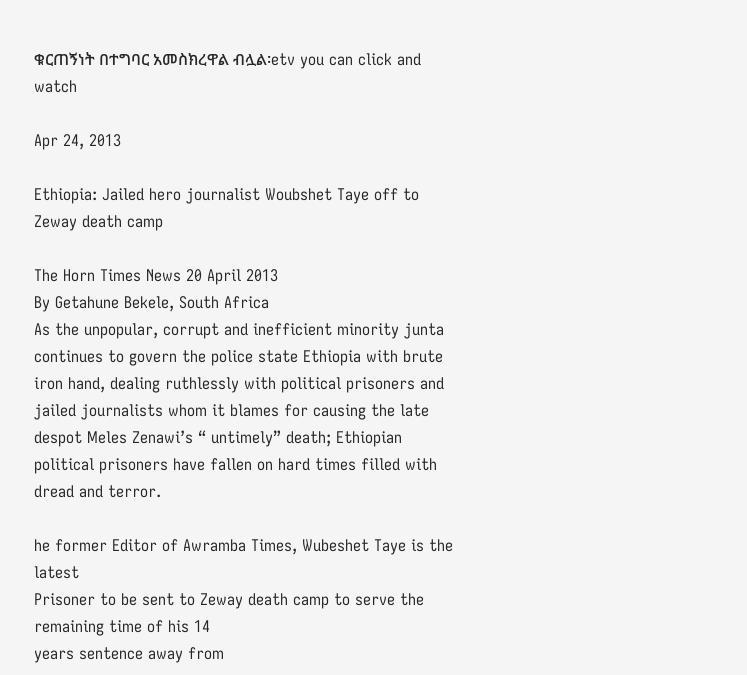ቁርጠኝነት በተግባር አመስክረዋል ብሏል፡etv you can click and watch

Apr 24, 2013

Ethiopia: Jailed hero journalist Woubshet Taye off to Zeway death camp

The Horn Times News 20 April 2013
By Getahune Bekele, South Africa
As the unpopular, corrupt and inefficient minority junta
continues to govern the police state Ethiopia with brute
iron hand, dealing ruthlessly with political prisoners and
jailed journalists whom it blames for causing the late
despot Meles Zenawi’s “ untimely” death; Ethiopian
political prisoners have fallen on hard times filled with
dread and terror.

he former Editor of Awramba Times, Wubeshet Taye is the latest
Prisoner to be sent to Zeway death camp to serve the remaining time of his 14
years sentence away from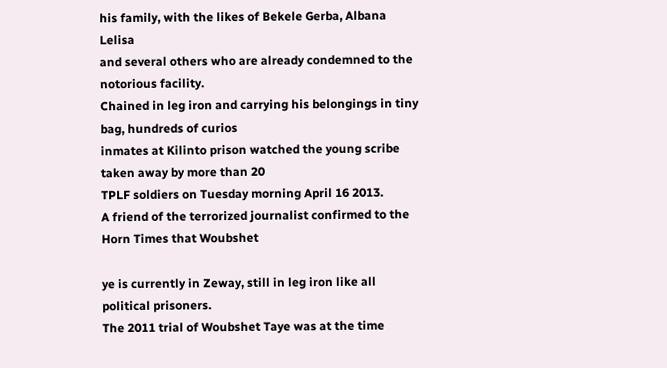his family, with the likes of Bekele Gerba, Albana Lelisa
and several others who are already condemned to the notorious facility.
Chained in leg iron and carrying his belongings in tiny bag, hundreds of curios
inmates at Kilinto prison watched the young scribe taken away by more than 20
TPLF soldiers on Tuesday morning April 16 2013.
A friend of the terrorized journalist confirmed to the Horn Times that Woubshet

ye is currently in Zeway, still in leg iron like all political prisoners.
The 2011 trial of Woubshet Taye was at the time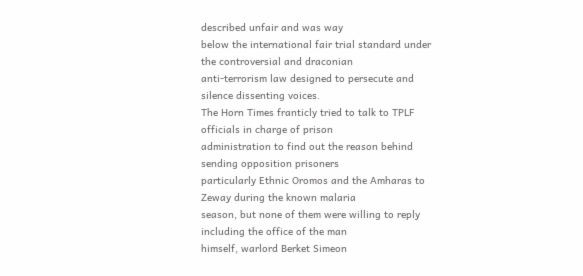described unfair and was way
below the international fair trial standard under the controversial and draconian
anti-terrorism law designed to persecute and silence dissenting voices.
The Horn Times franticly tried to talk to TPLF officials in charge of prison
administration to find out the reason behind sending opposition prisoners
particularly Ethnic Oromos and the Amharas to Zeway during the known malaria
season, but none of them were willing to reply including the office of the man
himself, warlord Berket Simeon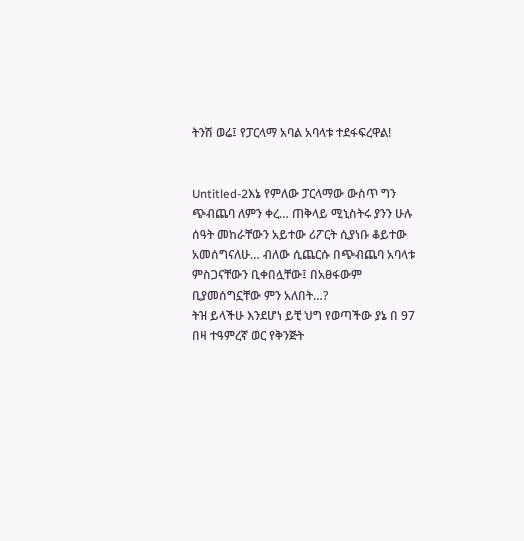ትንሽ ወሬ፤ የፓርላማ አባል አባላቱ ተደፋፍረዋል!


Untitled-2እኔ የምለው ፓርላማው ውስጥ ግን ጭብጨባ ለምን ቀረ… ጠቅላይ ሚኒስትሩ ያንን ሁሉ ሰዓት መከራቸውን አይተው ሪፖርት ሲያነቡ ቆይተው አመሰግናለሁ… ብለው ሲጨርሱ በጭብጨባ አባላቱ ምስጋናቸውን ቢቀበሏቸው፤ በአፀፋውም ቢያመሰግኗቸው ምን አለበት…?
ትዝ ይላችሁ እንደሆነ ይቺ ህግ የወጣችው ያኔ በ 97 በዛ ተዓምረኛ ወር የቅንጅት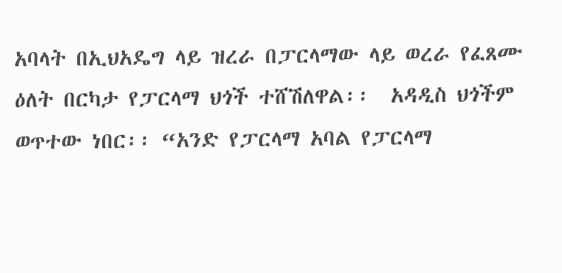አባላት በኢህአዴግ ላይ ዝረራ በፓርላማው ላይ ወረራ የፈጸሙ ዕለት በርካታ የፓርላማ ህጎች ተሸሽለዋል፡፡  አዳዲስ ህጎችም ወጥተው ነበር፡፡ “አንድ የፓርላማ አባል የፓርላማ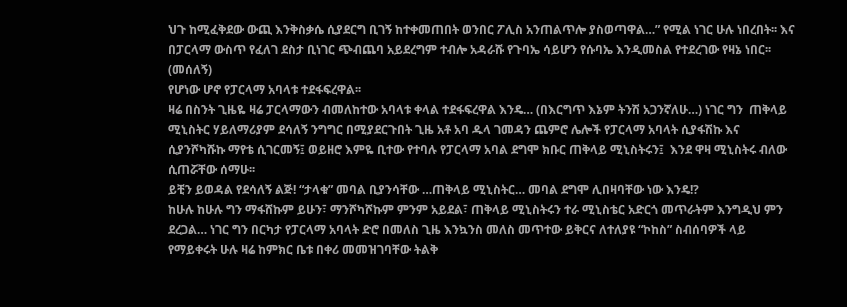ህጉ ከሚፈቅደው ውጪ እንቅስቃሴ ሲያደርግ ቢገኝ ከተቀመጠበት ወንበር ፖሊስ አንጠልጥሎ ያስወጣዋል…” የሚል ነገር ሁሉ ነበረበት፡፡ እና በፓርላማ ውስጥ የፈለገ ደስታ ቢነገር ጭብጨባ አይደረግም ተብሎ አዳራሹ የጉባኤ ሳይሆን የሱባኤ እንዲመስል የተደረገው የዛኔ ነበር፡፡ (መሰለኝ)
የሆነው ሆኖ የፓርላማ አባላቱ ተደፋፍረዋል፡፡
ዛሬ በስንት ጊዜዬ ዛሬ ፓርላማውን ብመለከተው አባላቱ ቀላል ተደፋፍረዋል እንዴ… (በእርግጥ እኔም ትንሽ አጋንኛለሁ…) ነገር ግን  ጠቅላይ ሚኒስትር ሃይለማሪያም ደሳለኝ ንግግር በሚያደርጉበት ጊዜ አቶ አባ ዱላ ገመዳን ጨምሮ ሌሎች የፓርላማ አባላት ሲያፋሽኩ እና ሲያንሾካሹኩ ማየቴ ሲገርመኝ፤ ወይዘሮ እምዬ ቢተው የተባሉ የፓርላማ አባል ደግሞ ክቡር ጠቅላይ ሚኒስትሩን፤  እንደ ዋዛ ሚኒስትሩ ብለው ሲጠሯቸው ሰማሁ፡፡
ይቺን ይወዳል የደሳለኝ ልጅ! “ታላቁ” መባል ቢያንሳቸው …ጠቅላይ ሚኒስትር… መባል ደግሞ ሊበዛባቸው ነው እንዴ!?
ከሁሉ ከሁሉ ግን ማፋሸኩም ይሁን፣ ማንሾካሾኩም ምንም አይደል፣ ጠቅላይ ሚኒስትሩን ተራ ሚኒስቴር አድርጎ መጥራትም እንግዲህ ምን ደረጋል… ነገር ግን በርካታ የፓርላማ አባላት ድሮ በመለስ ጊዜ እንኳንስ መለስ መጥተው ይቅርና ለተለያዩ “ኮከስ” ስብሰባዎች ላይ የማይቀሩት ሁሉ ዛሬ ከምክር ቤቱ በቀሪ መመዝገባቸው ትልቅ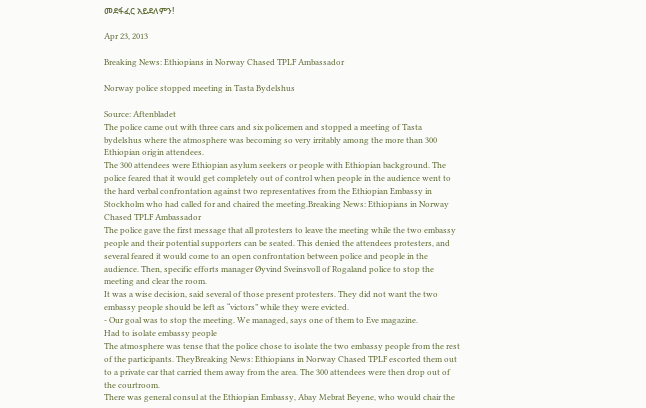መደፋፈር አይደለምን!

Apr 23, 2013

Breaking News: Ethiopians in Norway Chased TPLF Ambassador

Norway police stopped meeting in Tasta Bydelshus

Source: Aftenbladet
The police came out with three cars and six policemen and stopped a meeting of Tasta bydelshus where the atmosphere was becoming so very irritably among the more than 300 Ethiopian origin attendees.
The 300 attendees were Ethiopian asylum seekers or people with Ethiopian background. The police feared that it would get completely out of control when people in the audience went to the hard verbal confrontation against two representatives from the Ethiopian Embassy in Stockholm who had called for and chaired the meeting.Breaking News: Ethiopians in Norway Chased TPLF Ambassador
The police gave the first message that all protesters to leave the meeting while the two embassy people and their potential supporters can be seated. This denied the attendees protesters, and several feared it would come to an open confrontation between police and people in the audience. Then, specific efforts manager Øyvind Sveinsvoll of Rogaland police to stop the meeting and clear the room.
It was a wise decision, said several of those present protesters. They did not want the two embassy people should be left as “victors” while they were evicted.
- Our goal was to stop the meeting. We managed, says one of them to Eve magazine.
Had to isolate embassy people
The atmosphere was tense that the police chose to isolate the two embassy people from the rest of the participants. TheyBreaking News: Ethiopians in Norway Chased TPLF escorted them out to a private car that carried them away from the area. The 300 attendees were then drop out of the courtroom.
There was general consul at the Ethiopian Embassy, Abay Mebrat Beyene, who would chair the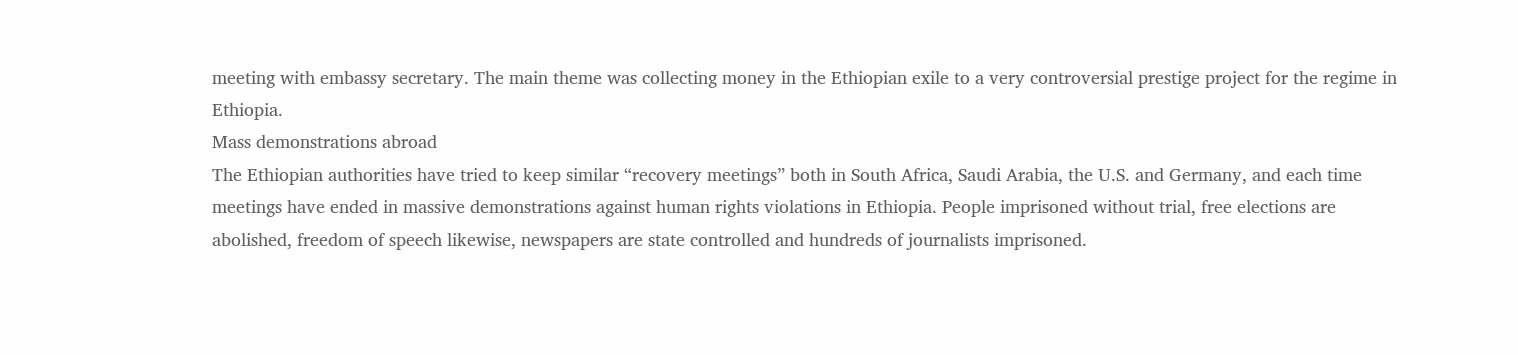meeting with embassy secretary. The main theme was collecting money in the Ethiopian exile to a very controversial prestige project for the regime in Ethiopia.
Mass demonstrations abroad
The Ethiopian authorities have tried to keep similar “recovery meetings” both in South Africa, Saudi Arabia, the U.S. and Germany, and each time meetings have ended in massive demonstrations against human rights violations in Ethiopia. People imprisoned without trial, free elections are abolished, freedom of speech likewise, newspapers are state controlled and hundreds of journalists imprisoned.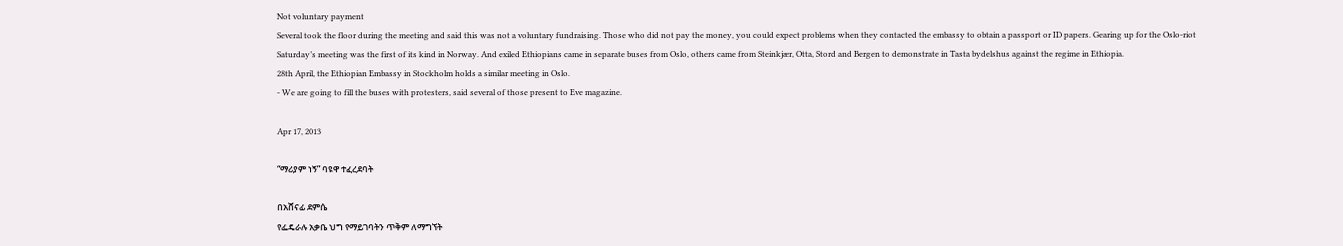Not voluntary payment
Several took the floor during the meeting and said this was not a voluntary fundraising. Those who did not pay the money, you could expect problems when they contacted the embassy to obtain a passport or ID papers. Gearing up for the Oslo-riot
Saturday’s meeting was the first of its kind in Norway. And exiled Ethiopians came in separate buses from Oslo, others came from Steinkjær, Otta, Stord and Bergen to demonstrate in Tasta bydelshus against the regime in Ethiopia.
28th April, the Ethiopian Embassy in Stockholm holds a similar meeting in Oslo.
- We are going to fill the buses with protesters, said several of those present to Eve magazine.

Apr 17, 2013

“ማሪያም ነኝ” ባዩዋ ተፈረደባት

በአሸናፊ ደምሴ
የፌዴራሉ አቃቤ ህግ የማይገባትን ጥቅም ለማግኘት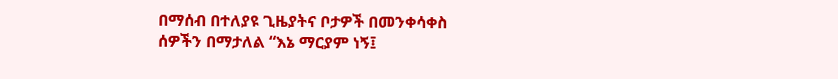በማሰብ በተለያዩ ጊዜያትና ቦታዎች በመንቀሳቀስ
ሰዎችን በማታለል “እኔ ማርያም ነኝ፤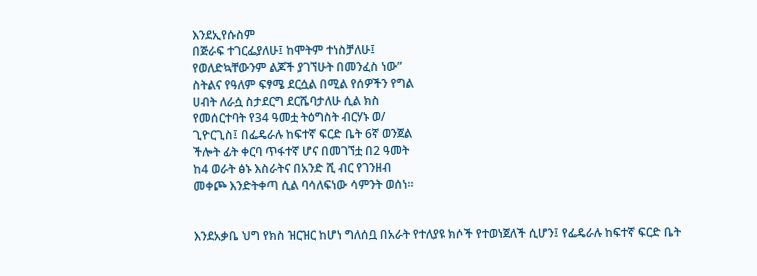እንደኢየሱስም
በጅራፍ ተገርፌያለሁ፤ ከሞትም ተነስቻለሁ፤
የወለድኳቸውንም ልጆች ያገኘሁት በመንፈስ ነው”
ስትልና የዓለም ፍፃሜ ደርሷል በሚል የሰዎችን የግል
ሀብት ለራሷ ስታደርግ ደርሼባታለሁ ሲል ክስ
የመሰርተባት የ34 ዓመቷ ትዕግስት ብርሃኑ ወ/
ጊዮርጊስ፤ በፌዴራሉ ከፍተኛ ፍርድ ቤት 6ኛ ወንጀል
ችሎት ፊት ቀርባ ጥፋተኛ ሆና በመገኘቷ በ2 ዓመት
ከ4 ወራት ፅኑ እስራትና በአንድ ሺ ብር የገንዘብ
መቀጮ እንድትቀጣ ሲል ባሳለፍነው ሳምንት ወሰነ።


እንደአቃቤ ህግ የክስ ዝርዝር ከሆነ ግለሰቧ በአራት የተለያዩ ክሶች የተወነጀለች ሲሆን፤ የፌዴራሉ ከፍተኛ ፍርድ ቤት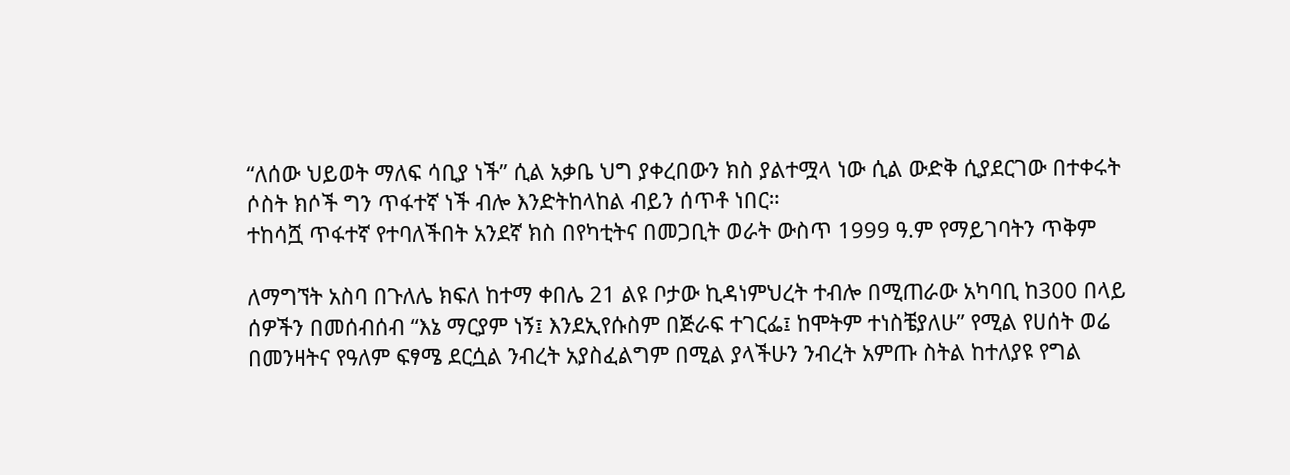“ለሰው ህይወት ማለፍ ሳቢያ ነች” ሲል አቃቤ ህግ ያቀረበውን ክስ ያልተሟላ ነው ሲል ውድቅ ሲያደርገው በተቀሩት
ሶስት ክሶች ግን ጥፋተኛ ነች ብሎ እንድትከላከል ብይን ሰጥቶ ነበር።
ተከሳሿ ጥፋተኛ የተባለችበት አንደኛ ክስ በየካቲትና በመጋቢት ወራት ውስጥ 1999 ዓ.ም የማይገባትን ጥቅም

ለማግኘት አስባ በጉለሌ ክፍለ ከተማ ቀበሌ 21 ልዩ ቦታው ኪዳነምህረት ተብሎ በሚጠራው አካባቢ ከ300 በላይ
ሰዎችን በመሰብሰብ “እኔ ማርያም ነኝ፤ እንደኢየሱስም በጅራፍ ተገርፌ፤ ከሞትም ተነስቼያለሁ” የሚል የሀሰት ወሬ
በመንዛትና የዓለም ፍፃሜ ደርሷል ንብረት አያስፈልግም በሚል ያላችሁን ንብረት አምጡ ስትል ከተለያዩ የግል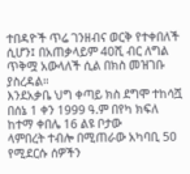ተበዳዮች ጥሬ ገንዘብና ወርቅ የተቀበለች ሲሆን፤ በአጠቃላይም 40ሺ ብር ለግል ጥቅሟ አውላለች ሲል በክስ መዝገቡ
ያስረዳል።
እንደአቃቤ ህግ ቀጣይ ክስ ደግሞ ተከሳሿ በሰኔ 1 ቀን 1999 ዓ.ም በየካ ክፍለ ከተማ ቀበሌ 16 ልዩ ቦታው
ላምበረት ተብሎ በሚጠራው አካባቢ 50 የሚደርሱ ሰዎችን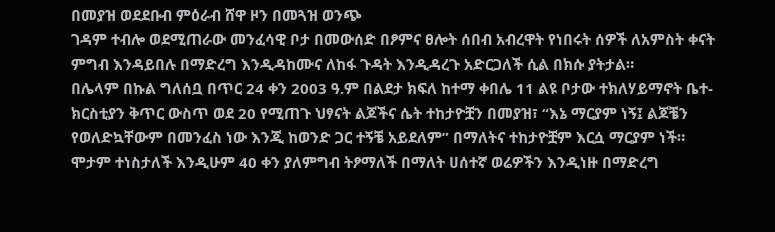በመያዝ ወደደቡብ ምዕራብ ሸዋ ዞን በመጓዝ ወንጭ
ገዳም ተብሎ ወደሚጠራው መንፈሳዊ ቦታ በመውሰድ በፆምና ፀሎት ሰበብ አብረዋት የነበሩት ሰዎች ለአምስት ቀናት
ምግብ እንዳይበሉ በማድረግ እንዲዳከሙና ለከፋ ጉዳት እንዲዳረጉ አድርጋለች ሲል በክሱ ያትታል።
በሌላም በኩል ግለሰቧ በጥር 24 ቀን 2003 ዓ.ም በልደታ ክፍለ ከተማ ቀበሌ 11 ልዩ ቦታው ተክለሃይማኖት ቤተ-
ክርስቲያን ቅጥር ውስጥ ወደ 20 የሚጠጉ ህፃናት ልጆችና ሴት ተከታዮቿን በመያዝ፣ “እኔ ማርያም ነኝ፤ ልጆቼን
የወለድኳቸውም በመንፈስ ነው እንጂ ከወንድ ጋር ተኝቼ አይደለም” በማለትና ተከታዮቿም እርሷ ማርያም ነች።
ሞታም ተነስታለች እንዲሁም 40 ቀን ያለምግብ ትፆማለች በማለት ሀሰተኛ ወሬዎችን እንዲነዙ በማድረግ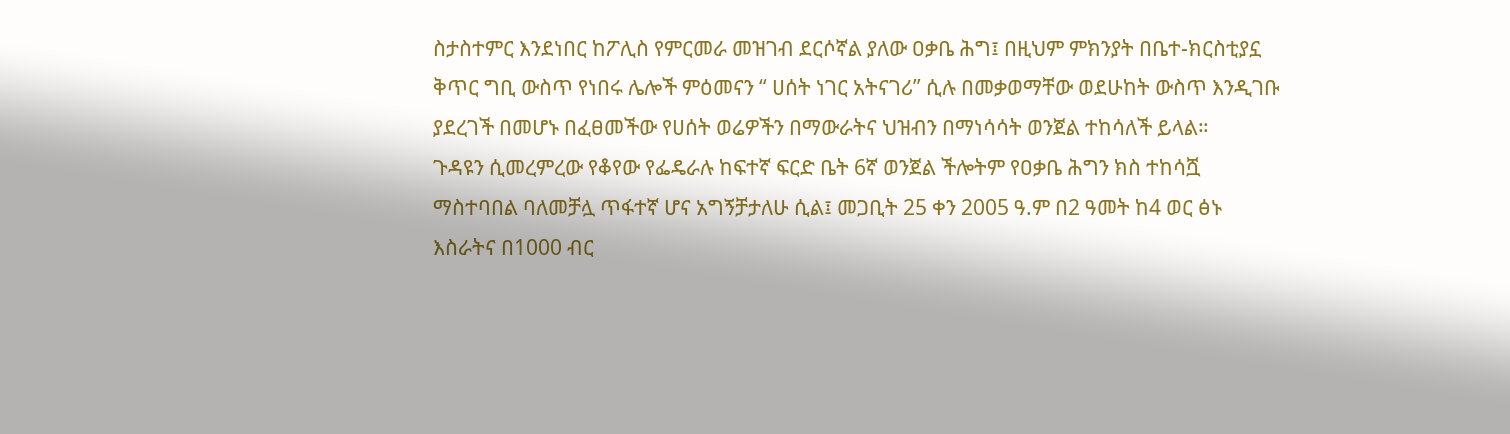ስታስተምር እንደነበር ከፖሊስ የምርመራ መዝገብ ደርሶኛል ያለው ዐቃቤ ሕግ፤ በዚህም ምክንያት በቤተ-ክርስቲያኗ
ቅጥር ግቢ ውስጥ የነበሩ ሌሎች ምዕመናን “ ሀሰት ነገር አትናገሪ” ሲሉ በመቃወማቸው ወደሁከት ውስጥ እንዲገቡ
ያደረገች በመሆኑ በፈፀመችው የሀሰት ወሬዎችን በማውራትና ህዝብን በማነሳሳት ወንጀል ተከሳለች ይላል።
ጉዳዩን ሲመረምረው የቆየው የፌዴራሉ ከፍተኛ ፍርድ ቤት 6ኛ ወንጀል ችሎትም የዐቃቤ ሕግን ክስ ተከሳሿ
ማስተባበል ባለመቻሏ ጥፋተኛ ሆና አግኝቻታለሁ ሲል፤ መጋቢት 25 ቀን 2005 ዓ.ም በ2 ዓመት ከ4 ወር ፅኑ
እስራትና በ1000 ብር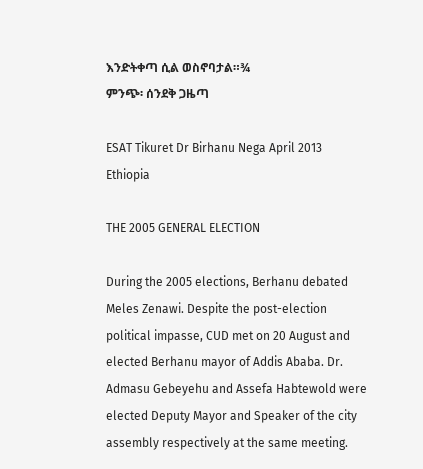እንድትቀጣ ሲል ወስኖባታል።¾
ምንጭ፡ ሰንደቅ ጋዜጣ

ESAT Tikuret Dr Birhanu Nega April 2013 Ethiopia

THE 2005 GENERAL ELECTION

During the 2005 elections, Berhanu debated Meles Zenawi. Despite the post-election political impasse, CUD met on 20 August and elected Berhanu mayor of Addis Ababa. Dr. Admasu Gebeyehu and Assefa Habtewold were elected Deputy Mayor and Speaker of the city assembly respectively at the same meeting.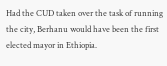Had the CUD taken over the task of running the city, Berhanu would have been the first elected mayor in Ethiopia.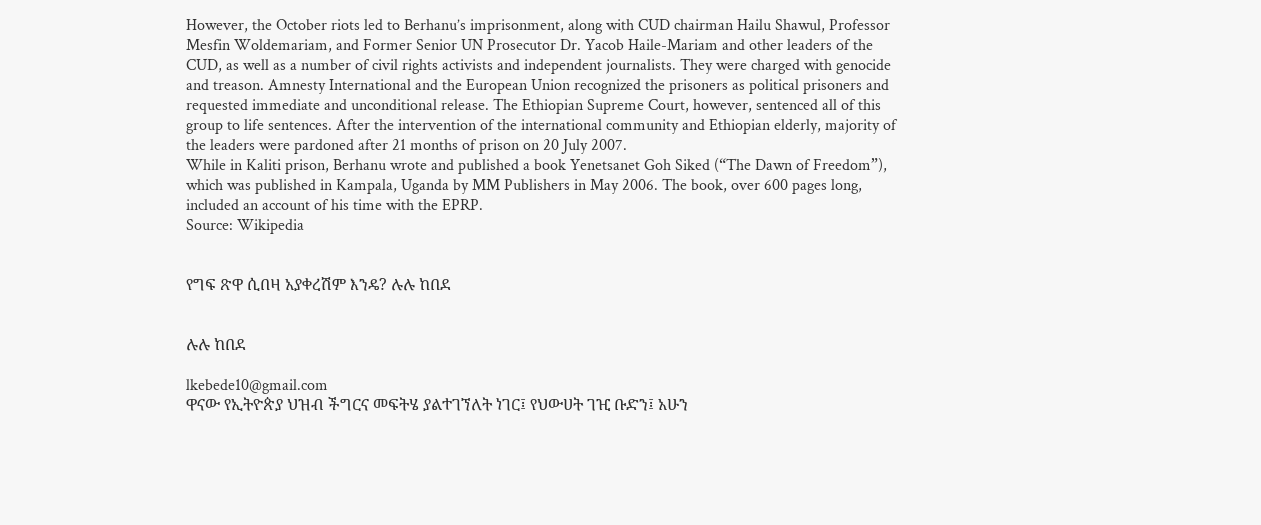However, the October riots led to Berhanu’s imprisonment, along with CUD chairman Hailu Shawul, Professor Mesfin Woldemariam, and Former Senior UN Prosecutor Dr. Yacob Haile-Mariam and other leaders of the CUD, as well as a number of civil rights activists and independent journalists. They were charged with genocide and treason. Amnesty International and the European Union recognized the prisoners as political prisoners and requested immediate and unconditional release. The Ethiopian Supreme Court, however, sentenced all of this group to life sentences. After the intervention of the international community and Ethiopian elderly, majority of the leaders were pardoned after 21 months of prison on 20 July 2007.
While in Kaliti prison, Berhanu wrote and published a book Yenetsanet Goh Siked (“The Dawn of Freedom”), which was published in Kampala, Uganda by MM Publishers in May 2006. The book, over 600 pages long, included an account of his time with the EPRP.
Source: Wikipedia


የግፍ ጽዋ ሲበዛ አያቀረሽም እንዴ? ሉሉ ከበደ


ሉሉ ከበደ

lkebede10@gmail.com
ዋናው የኢትዮጵያ ህዝብ ችግርና መፍትሄ ያልተገኘለት ነገር፤ የህውሀት ገዢ ቡድን፤ አሁን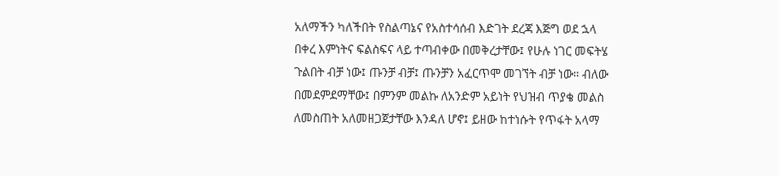አለማችን ካለችበት የስልጣኔና የአስተሳሰብ እድገት ደረጃ እጅግ ወደ ኋላ በቀረ እምነትና ፍልስፍና ላይ ተጣብቀው በመቅረታቸው፤ የሁሉ ነገር መፍትሄ ጉልበት ብቻ ነው፤ ጡንቻ ብቻ፤ ጡንቻን አፈርጥሞ መገኘት ብቻ ነው። ብለው በመደምደማቸው፤ በምንም መልኩ ለአንድም አይነት የህዝብ ጥያቄ መልስ ለመስጠት አለመዘጋጀታቸው እንዳለ ሆኖ፤ ይዘው ከተነሱት የጥፋት አላማ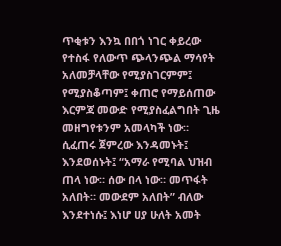ጥቂቱን እንኳ በበጎ ነገር ቀይረው የተስፋ የለውጥ ጭላንጭል ማሳየት አለመቻላቸው የሚያስገርምም፤ የሚያስቆጣም፤ ቀጠሮ የማይሰጠው እርምጃ መውድ የሚያስፈልግበት ጊዜ መዘግየቱንም አመላካች ነው።
ሲፈጠሩ ጀምረው እንዳመኑት፤ እንደወሰኑት፤ “አማራ የሚባል ህዝብ ጠላ ነው። ሰው በላ ነው። መጥፋት አለበት። መውደም አለበት” ብለው እንደተነሱ፤ እነሆ ሀያ ሁለት አመት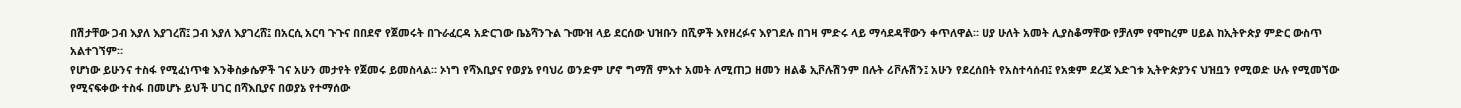በሽታቸው ጋብ እያለ እያገረሸ፤ ጋብ እያለ እያገረሸ፤ በአርሲ አርባ ጉጉና በበደኖ የጀመሩት በጉራፈርዳ አድርገው ቤኔሻንጉል ጉሙዝ ላይ ደርሰው ህዝቡን በሺዎች እየዘረፉና እየገደሉ በገዛ ምድሩ ላይ ማሳደዳቸውን ቀጥለዋል። ሀያ ሁለት አመት ሊያስቆማቸው የቻለም የሞከረም ሀይል ከኢትዮጵያ ምድር ውስጥ አልተገኘም።
የሆነው ይሁንና ተስፋ የሚፈነጥቁ እንቅስቃሴዎች ገና አሁን መታየት የጀመሩ ይመስላል። ኦነግ የሻእቢያና የወያኔ የባህሪ ወንድም ሆኖ ግማሽ ምእተ አመት ለሚጠጋ ዘመን ዘልቆ ኢቮሉሽንም በሉት ሪቮሉሽን፤ አሁን የደረሰበት የአስተሳሰብ፤ የአቋም ደረጃ እድገቱ ኢትዮጵያንና ህዝቧን የሚወድ ሁሉ የሚመኘው የሚናፍቀው ተስፋ በመሆኑ ይህች ሀገር በሻእቢያና በወያኔ የተማሰው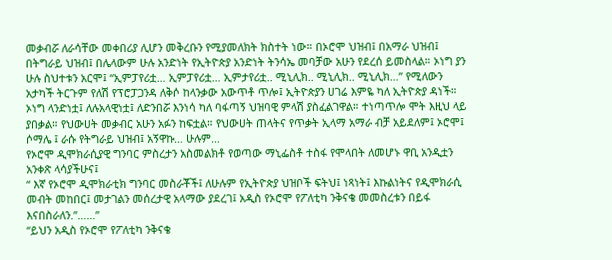መቃብሯ ለራሳቸው መቀበሪያ ሊሆን መቅረቡን የሚያመለክት ክስተት ነው። በኦሮሞ ህዝብ፤ በአማራ ህዝብ፤ በትግራይ ህዝብ፤ በሌላውም ሁሉ አንድነት የኢትዮጵያ አንድነት ትንሳኤ መባቻው አሁን የደረሰ ይመስላል። ኦነግ ያን ሁሉ ስህተቱን አርሞ፤ “ኢምፓየሪቷ… ኢምፓየሪቷ… ኢምታየሪቷ.. ሚኒሊክ.. ሚኒሊክ.. ሚኒሊክ…” የሚለውን አታካች ትርጉም የለሽ የፕሮፓጋንዳ ለቅሶ ከላንቃው አውጥቶ ጥሎ፤ ኢትዮጵያን ሀገሬ እምዬ ካለ ኢትዮጵያ ዳነች። ኦነግ ላንድነቷ፤ ለሉአላዊነቷ፤ ለድንበሯ እንነሳ ካለ ባፋጣኝ ህዝባዊ ምላሽ ያስፈልገዋል። ተነጣጥሎ ሞት እዚህ ላይ ያበቃል። የህውሀት መቃብር አሁን አፉን ከፍቷል። የህውሀት ጠላትና የጥቃት ኢላማ አማራ ብቻ አይደለም፤ ኦሮሞ፤ ሶማሌ ፤ ራሱ የትግራይ ህዝብ፤ አኝዋኩ… ሁሉም…
የኦሮሞ ዲሞክራሲያዊ ግንባር ምስረታን አስመልክቶ የወጣው ማኒፌስቶ ተስፋ የሞላበት ለመሆኑ ዋቢ አንዲቷን አንቀጽ ላሳያችሁና፤
“ እኛ የኦሮሞ ዲሞክራቲክ ግንባር መስራቾች፤ ለሁሉም የኢትዮጵያ ህዝቦች ፍትህ፤ ነጻነት፤ እኩልነትና የዲሞክራሲ መብት መከበር፤ መታገልን መሰረታዊ አላማው ያደረገ፤ አዲስ የኦሮሞ የፖለቲካ ንቅናቄ መመስረቱን በይፋ እናበስራለን.”……”
“ይህን አዲስ የኦሮሞ የፖለቲካ ንቅናቄ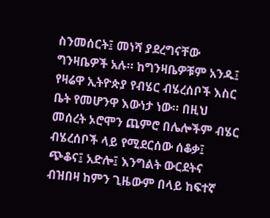ስንመሰርት፤ መነሻ ያደረግናቸው ግንዛቤዎች አሉ። ከግንዛቤዎቹም አንዱ፤ የዛሬዋ ኢትዮጵያ የብሄር ብሄረሰቦች እስር ቤት የመሆንዋ እውነታ ነው። በዚህ መሰረት ኦሮሞን ጨምሮ በሌሎችም ብሄር ብሄረሰቦች ላይ የሚደርሰው ሰቆቃ፤ ጭቆና፤ አድሎ፤ እንግልት ውርደትና ብዝበዛ ከምን ጊዜውም በላይ ከፍተኛ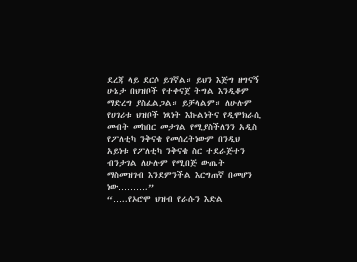ደረጃ ላይ ደርሶ ይገኛል። ይህን እጅግ ዘግናኝ ሁኔታ በህዝቦች የተቀናጀ ትግል እንዲቆም ማድረግ ያስፈልጋል። ይቻላልም። ለሁሉም የሀገሪቱ ህዝቦች ነጻነት እኩልነትና የዲሞክራሲ መብት መከበር መታገል የሚያስችለንን አዲስ የፖለቲካ ንቅናቄ የመሰረትነውም በንዲህ አይነቱ የፖለቲካ ንቅናቄ ስር ተደራጅተን ብንታገል ለሁሉም የሚበጅ ውጤት ማስመዝገብ እንደምንችል እርግጠኛ በመሆን ነው……….”
“…..የኦሮሞ ህዝብ የራሱን እድል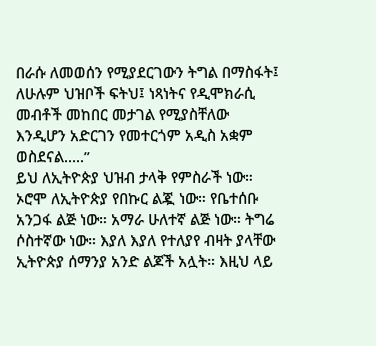በራሱ ለመወሰን የሚያደርገውን ትግል በማስፋት፤ ለሁሉም ህዝቦች ፍትህ፤ ነጻነትና የዲሞክራሲ መብቶች መከበር መታገል የሚያስቸለው እንዲሆን አድርገን የመተርጎም አዲስ አቋም ወስደናል…..”
ይህ ለኢትዮጵያ ህዝብ ታላቅ የምስራች ነው። ኦሮሞ ለኢትዮጵያ የበኩር ልጇ ነው። የቤተሰቡ አንጋፋ ልጅ ነው። አማራ ሁለተኛ ልጅ ነው። ትግሬ ሶስተኛው ነው። እያለ እያለ የተለያየ ብዛት ያላቸው ኢትዮጵያ ሰማንያ አንድ ልጆች አሏት። እዚህ ላይ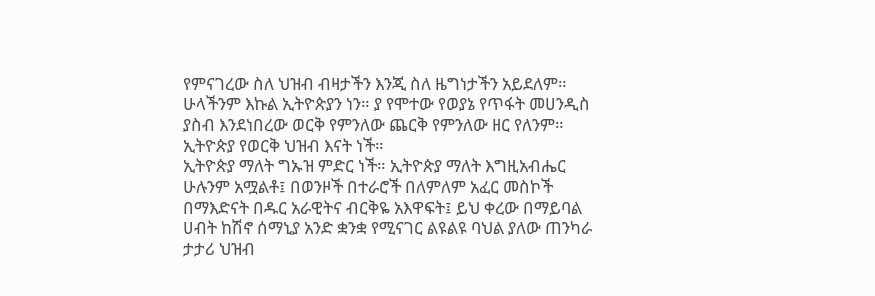የምናገረው ስለ ህዝብ ብዛታችን እንጂ ስለ ዜግነታችን አይደለም። ሁላችንም እኩል ኢትዮጵያን ነን። ያ የሞተው የወያኔ የጥፋት መሀንዲስ ያስብ እንደነበረው ወርቅ የምንለው ጨርቅ የምንለው ዘር የለንም። ኢትዮጵያ የወርቅ ህዝብ እናት ነች።
ኢትዮጵያ ማለት ግኡዝ ምድር ነች። ኢትዮጵያ ማለት እግዚአብሔር ሁሉንም አሟልቶ፤ በወንዞች በተራሮች በለምለም አፈር መስኮች በማእድናት በዱር አራዊትና ብርቅዬ አእዋፍት፤ ይህ ቀረው በማይባል ሀብት ከሽኖ ሰማኒያ አንድ ቋንቋ የሚናገር ልዩልዩ ባህል ያለው ጠንካራ ታታሪ ህዝብ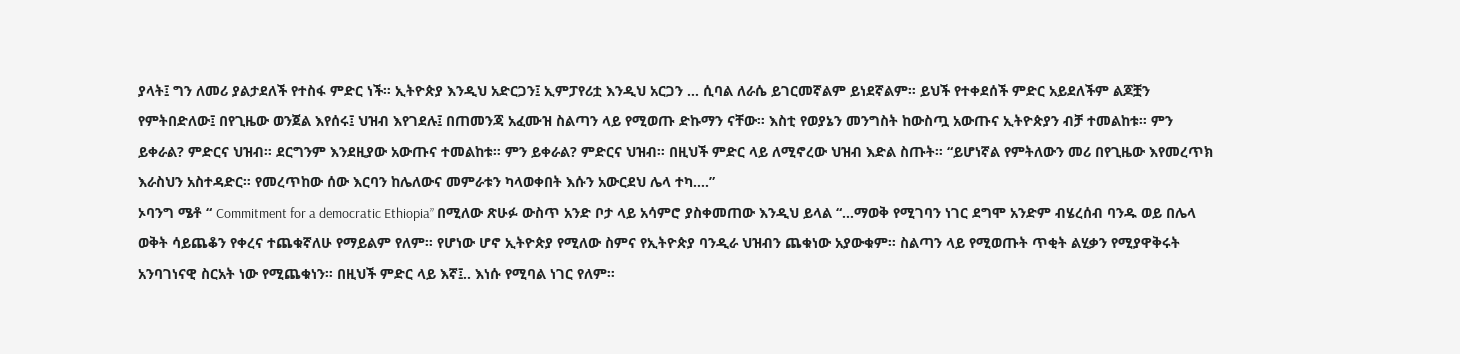ያላት፤ ግን ለመሪ ያልታደለች የተስፋ ምድር ነች። ኢትዮጵያ እንዲህ አድርጋን፤ ኢምፓየሪቷ እንዲህ አርጋን … ሲባል ለራሴ ይገርመኛልም ይነደኛልም። ይህች የተቀደሰች ምድር አይደለችም ልጆቿን የምትበድለው፤ በየጊዜው ወንጀል እየሰሩ፤ ህዝብ እየገደሉ፤ በጠመንጃ አፈሙዝ ስልጣን ላይ የሚወጡ ድኩማን ናቸው። እስቲ የወያኔን መንግስት ከውስጧ አውጡና ኢትዮጵያን ብቻ ተመልከቱ። ምን ይቀራል? ምድርና ህዝብ። ደርግንም እንደዚያው አውጡና ተመልከቱ። ምን ይቀራል? ምድርና ህዝብ። በዚህች ምድር ላይ ለሚኖረው ህዝብ እድል ስጡት። “ይሆነኛል የምትለውን መሪ በየጊዜው እየመረጥክ እራስህን አስተዳድር። የመረጥከው ሰው እርባን ከሌለውና መምራቱን ካላወቀበት እሱን አውርደህ ሌላ ተካ….”
ኦባንግ ሜቶ “ Commitment for a democratic Ethiopia” በሚለው ጽሁፉ ውስጥ አንድ ቦታ ላይ አሳምሮ ያስቀመጠው እንዲህ ይላል “…ማወቅ የሚገባን ነገር ደግሞ አንድም ብሄረሰብ ባንዱ ወይ በሌላ ወቅት ሳይጨቆን የቀረና ተጨቁኛለሁ የማይልም የለም። የሆነው ሆኖ ኢትዮጵያ የሚለው ስምና የኢትዮጵያ ባንዲራ ህዝብን ጨቁነው አያውቁም። ስልጣን ላይ የሚወጡት ጥቂት ልሂቃን የሚያዋቅሩት አንባገነናዊ ስርአት ነው የሚጨቁነን። በዚህች ምድር ላይ እኛ፤.. እነሱ የሚባል ነገር የለም።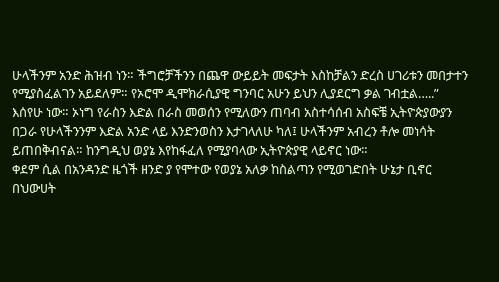ሁላችንም አንድ ሕዝብ ነን። ችግሮቻችንን በጨዋ ውይይት መፍታት እስከቻልን ድረስ ሀገሪቱን መበታተን የሚያስፈልገን አይደለም። የኦሮሞ ዲሞክራሲያዊ ግንባር አሁን ይህን ሊያደርግ ቃል ገብቷል…..”
እሰየሁ ነው። ኦነግ የራስን እድል በራስ መወሰን የሚለውን ጠባብ አስተሳሰብ አስፍቼ ኢትዮጵያውያን በጋራ የሁላችንንም እድል አንድ ላይ እንድንወስን እታገላለሁ ካለ፤ ሁላችንም አብረን ቶሎ መነሳት ይጠበቅብናል። ከንግዲህ ወያኔ እየከፋፈለ የሚያባላው ኢትዮጵያዊ ላይኖር ነው።
ቀደም ሲል በአንዳንድ ዜጎች ዘንድ ያ የሞተው የወያኔ አለቃ ከስልጣን የሚወገድበት ሁኔታ ቢኖር በህውሀት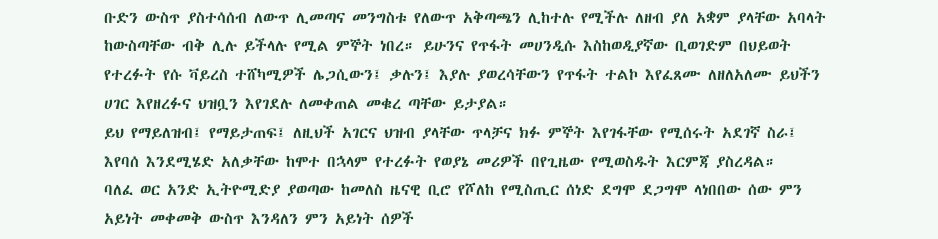ቡድን ውስጥ ያስተሳሰብ ለውጥ ሊመጣና መንግስቱ የለውጥ አቅጣጫን ሊከተሉ የሚችሉ ለዘብ ያለ አቋም ያላቸው አባላት ከውስጣቸው ብቅ ሊሉ ይችላሉ የሚል ምኞት ነበረ። ይሁንና የጥፋት መሀንዲሱ እስከወዲያኛው ቢወገድም በህይወት የተረፉት የሱ ቫይረስ ተሸካሚዎች ሌጋሲውን፤ ቃሉን፤ እያሉ ያወረሳቸውን የጥፋት ተልኮ እየፈጸሙ ለዘለአለሙ ይህችን ሀገር እየዘረፉና ህዝቧን እየገደሉ ለመቀጠል መቁረ ጣቸው ይታያል።
ይህ የማይለዝብ፤ የማይታጠፍ፤ ለዚህች አገርና ህዝብ ያላቸው ጥላቻና ክፉ ምኞት እየገፋቸው የሚሰሩት አደገኛ ስራ፤ እየባሰ እንደሚሄድ አለቃቸው ከሞተ በኋላም የተረፉት የወያኔ መሪዎች በየጊዜው የሚወስዱት እርምጃ ያስረዳል።
ባለፈ ወር አንድ ኢትዮሚድያ ያወጣው ከመለስ ዜናዊ ቢሮ የሾለከ የሚስጢር ሰነድ ደግሞ ደጋግሞ ላነበበው ሰው ምን አይነት መቀመቅ ውስጥ እንዳለን ምን አይነት ሰዎች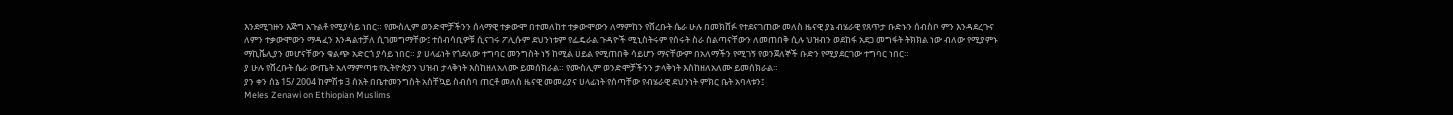እንደሚገዙን እጅግ አጉልቶ የሚያሳይ ነበር። የሙስሊም ወንድሞቻችንን ሰላማዊ ተቃውሞ በተመለከተ ተቃውሞውን ለማምከን የሸረቡት ሴራ ሁሉ በመክሸፉ የተደናገጠው መለስ ዜናዊ ያኔ ብሄራዊ የጸጥታ ቡድኑን ሰብስቦ ምን እንዳደረጉና ለምን ተቃውሞውን ማዳፈን እንዳልተቻለ ሲገመግማቸው፤ ተሰብሳቢዎቹ ሲናገሩ ፖሊሱም ደህንነቱም የፌዴራል ጉዳዮች ሚኒስትሩም የሰሩት ስራ ስልጣናቸውን ለመጠበቅ ሲሉ ህዝብን ወደከፋ አደጋ መግፋት ትክክል ነው ብለው የሚያምኑ ማኪቬሊያን መሆናቸውን ቁልጭ አድርጎ ያሳይ ነበር። ያ ሀላፊነት የጎደለው ተግባር መንግስት ነኝ ከሚል ሀይል የሚጠበቅ ሳይሆን ማናቸውም በአለማችን የሚገኝ የወንጀለኞች ቡድን የሚያደርገው ተግባር ነበር።
ያ ሁሉ የሸረቡት ሴራ ውጤት አለማምጣቱ የኢትዮጵያን ህዝብ ታላቅነት እስከዘለአለሙ ይመሰክራል። የሙስሊም ወንድሞቻችንን ታላቅነት እስከዘለአለሙ ይመሰክራል።
ያን ቀን ሰኔ 15/ 2004 ከምሽቱ 3 ሰአት በቤተመንግስት አስቸኳይ ስብሰባ ጠርቶ መለስ ዜናዊ መመሪያና ሀላፊነት የሰጣቸው የብሄራዊ ደህንነት ምክር ቤት አባላቱን፤
Meles Zenawi on Ethiopian Muslims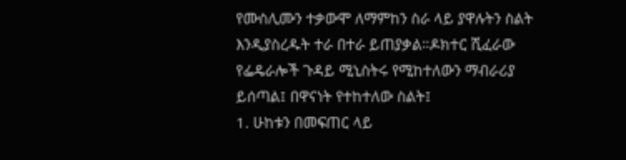የሙስሊሙን ተቃውሞ ለማምከን ስራ ላይ ያዋሉትን ስልት እንዲያስረዱት ተራ በተራ ይጠያቃል።ዶክተር ሺፈራው የፌዴራሎች ጉዳይ ሚኒስትሩ የሚከተለውን ማብራሪያ ይሰጣል፤ በዋናነት የተከተለው ስልት፤
1. ሁከቱን በመፍጠር ላይ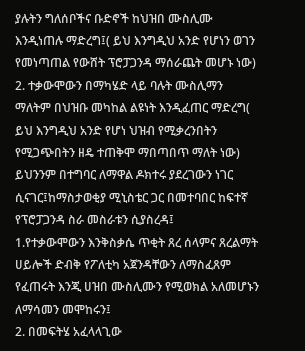ያሉትን ግለሰቦችና ቡድኖች ከህዝበ ሙስሊሙ እንዲነጠሉ ማድረግ፤( ይህ እንግዲህ አንድ የሆነን ወገን የመነጣጠል የውሸት ፕሮፓጋንዳ ማሰራጨት መሆኑ ነው)
2. ተቃውሞውን በማካሄድ ላይ ባሉት ሙስሊማን ማለትም በህዝቡ መካከል ልዩነት እንዲፈጠር ማድረግ( ይህ እንግዲህ አንድ የሆነ ህዝብ የሚቃረንበትን የሚጋጭበትን ዘዴ ተጠቅሞ ማበጣበጥ ማለት ነው)
ይህንንም በተግባር ለማዋል ዶክተሩ ያደረገውን ነገር ሲናገር፤ከማስታወቂያ ሚኒስቴር ጋር በመተባበር ከፍተኛ የፕሮፓጋንዳ ስራ መስራቱን ሲያስረዳ፤
1.የተቃውሞውን እንቅስቃሴ ጥቂት ጸረ ሰላምና ጸረልማት ሀይሎች ድብቅ የፖለቲካ አጀንዳቸውን ለማስፈጸም የፈጠሩት እንጂ ሀዝበ ሙስሊሙን የሚወክል አለመሆኑን ለማሳመን መሞከሩን፤
2. በመፍትሄ አፈላላጊው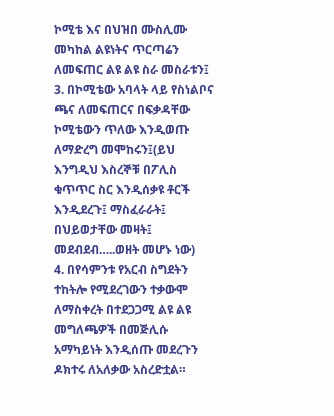ኮሚቴ እና በህዝበ ሙስሊሙ መካከል ልዩነትና ጥርጣሬን ለመፍጠር ልዩ ልዩ ስራ መስራቱን፤
3. በኮሚቴው አባላት ላይ የስነልቦና ጫና ለመፍጠርና በፍቃዳቸው ኮሚቴውን ጥለው እንዲወጡ ለማድረግ መሞከሩን፤(ይህ እንግዲህ እስረኞቹ በፖሊስ ቁጥጥር ስር እንዲሰቃዩ ቶርች እንዲደረጉ፤ ማስፈራራት፤ በህይወታቸው መዛት፤ መደብደብ…..ወዘት መሆኑ ነው)
4. በየሳምንቱ የአርብ ስግደትን ተከትሎ የሚደረገውን ተቃውሞ ለማስቀረት በተደጋጋሚ ልዩ ልዩ መግለጫዎች በመጅሊሱ አማካይነት እንዲሰጡ መደረጉን ዶክተሩ ለአለቃው አስረድቷል።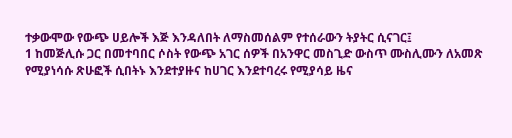ተቃውሞው የውጭ ሀይሎች እጅ እንዳለበት ለማስመሰልም የተሰራውን ትያትር ሲናገር፤
1 ከመጅሊሱ ጋር በመተባበር ሶስት የውጭ አገር ሰዎች በአንዋር መስጊድ ውስጥ ሙስሊሙን ለአመጽ የሚያነሳሱ ጽሁፎች ሲበትኑ እንደተያዙና ከሀገር እንደተባረሩ የሚያሳይ ዜና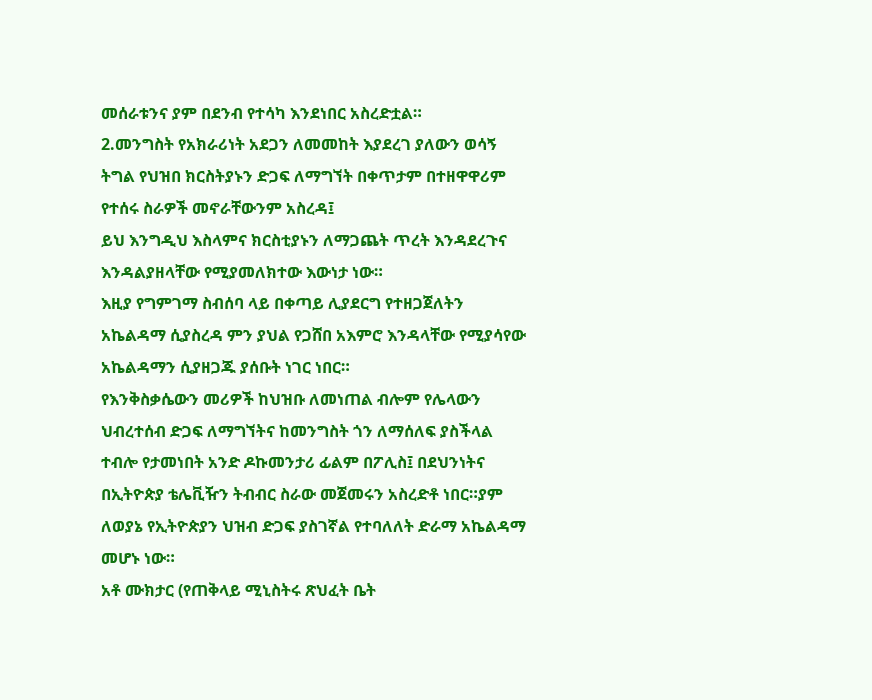መሰራቱንና ያም በደንብ የተሳካ እንደነበር አስረድቷል።
2.መንግስት የአክራሪነት አደጋን ለመመከት እያደረገ ያለውን ወሳኝ ትግል የህዝበ ክርስትያኑን ድጋፍ ለማግኘት በቀጥታም በተዘዋዋሪም የተሰሩ ስራዎች መኖራቸውንም አስረዳ፤
ይህ እንግዲህ እስላምና ክርስቲያኑን ለማጋጨት ጥረት እንዳደረጉና እንዳልያዘላቸው የሚያመለክተው እውነታ ነው።
እዚያ የግምገማ ስብሰባ ላይ በቀጣይ ሊያደርግ የተዘጋጀለትን አኬልዳማ ሲያስረዳ ምን ያህል የጋሸበ አእምሮ እንዳላቸው የሚያሳየው አኬልዳማን ሲያዘጋጁ ያሰቡት ነገር ነበር።
የእንቅስቃሴውን መሪዎች ከህዝቡ ለመነጠል ብሎም የሌላውን ህብረተሰብ ድጋፍ ለማግኘትና ከመንግስት ጎን ለማሰለፍ ያስችላል ተብሎ የታመነበት አንድ ዶኩመንታሪ ፊልም በፖሊስ፤ በደህንነትና በኢትዮጵያ ቴሌቪዥን ትብብር ስራው መጀመሩን አስረድቶ ነበር።ያም ለወያኔ የኢትዮጵያን ህዝብ ድጋፍ ያስገኛል የተባለለት ድራማ አኬልዳማ መሆኑ ነው።
አቶ ሙክታር (የጠቅላይ ሚኒስትሩ ጽህፈት ቤት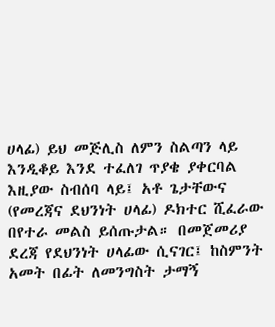ሀላፊ) ይህ መጅሊስ ለምን ስልጣን ላይ እንዲቆይ እንደ ተፈለገ ጥያቄ ያቀርባል እዚያው ስብሰባ ላይ፤ አቶ ጌታቸውና (የመረጃና ደህንነት ሀላፊ) ዶክተር ሺፈራው በየተራ መልስ ይሰጡታል። በመጀመሪያ ደረጃ የደህንነት ሀላፊው ሲናገር፤ ከስምንት አመት በፊት ለመንግስት ታማኝ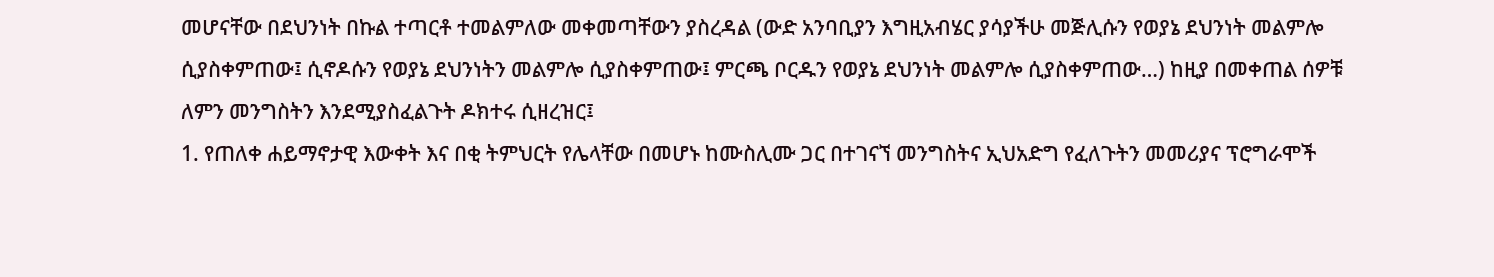መሆናቸው በደህንነት በኩል ተጣርቶ ተመልምለው መቀመጣቸውን ያስረዳል (ውድ አንባቢያን እግዚአብሄር ያሳያችሁ መጅሊሱን የወያኔ ደህንነት መልምሎ ሲያስቀምጠው፤ ሲኖዶሱን የወያኔ ደህንነትን መልምሎ ሲያስቀምጠው፤ ምርጫ ቦርዱን የወያኔ ደህንነት መልምሎ ሲያስቀምጠው…) ከዚያ በመቀጠል ሰዎቹ ለምን መንግስትን እንደሚያስፈልጉት ዶክተሩ ሲዘረዝር፤
1. የጠለቀ ሐይማኖታዊ እውቀት እና በቂ ትምህርት የሌላቸው በመሆኑ ከሙስሊሙ ጋር በተገናኘ መንግስትና ኢህአድግ የፈለጉትን መመሪያና ፕሮግራሞች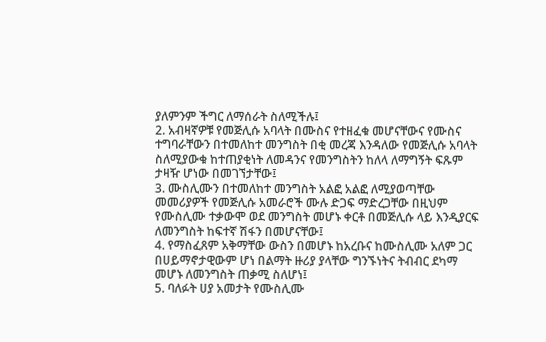ያለምንም ችግር ለማሰራት ስለሚችሉ፤
2. አብዛኛዎቹ የመጅሊሱ አባላት በሙስና የተዘፈቁ መሆናቸውና የሙስና ተግባራቸውን በተመለከተ መንግስት በቂ መረጃ እንዳለው የመጅሊሱ አባላት ስለሚያውቁ ከተጠያቂነት ለመዳንና የመንግስትን ከለላ ለማግኝት ፍጹም ታዛዥ ሆነው በመገኘታቸው፤
3. ሙስሊሙን በተመለከተ መንግስት አልፎ አልፎ ለሚያወጣቸው መመሪያዎች የመጅሊሱ አመራሮች ሙሉ ድጋፍ ማድረጋቸው በዚህም የሙስሊሙ ተቃውሞ ወደ መንግስት መሆኑ ቀርቶ በመጅሊሱ ላይ እንዲያርፍ ለመንግስት ከፍተኛ ሽፋን በመሆናቸው፤
4. የማስፈጸም አቅማቸው ውስን በመሆኑ ከአረቡና ከሙስሊሙ አለም ጋር በሀይማኖታዊውም ሆነ በልማት ዙሪያ ያላቸው ግንኙነትና ትብብር ደካማ መሆኑ ለመንግስት ጠቃሚ ስለሆነ፤
5. ባለፉት ሀያ አመታት የሙስሊሙ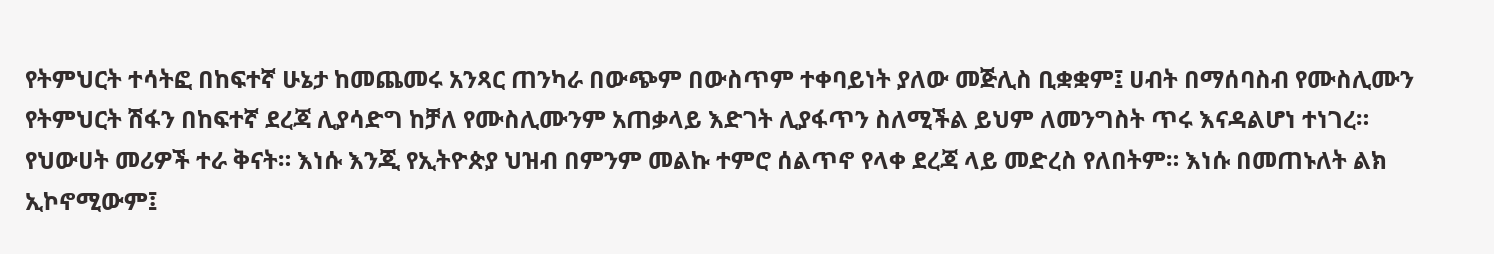የትምህርት ተሳትፎ በከፍተኛ ሁኔታ ከመጨመሩ አንጻር ጠንካራ በውጭም በውስጥም ተቀባይነት ያለው መጅሊስ ቢቋቋም፤ ሀብት በማሰባስብ የሙስሊሙን የትምህርት ሽፋን በከፍተኛ ደረጃ ሊያሳድግ ከቻለ የሙስሊሙንም አጠቃላይ እድገት ሊያፋጥን ስለሚችል ይህም ለመንግስት ጥሩ እናዳልሆነ ተነገረ።
የህውሀት መሪዎች ተራ ቅናት። እነሱ እንጂ የኢትዮጵያ ህዝብ በምንም መልኩ ተምሮ ሰልጥኖ የላቀ ደረጃ ላይ መድረስ የለበትም። እነሱ በመጠኑለት ልክ ኢኮኖሚውም፤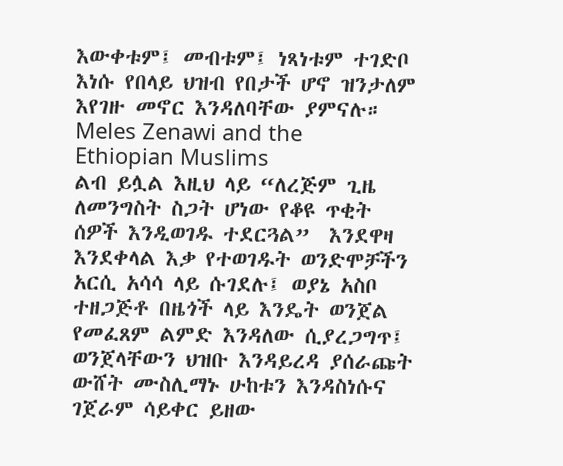እውቀቱም፤ መብቱም፤ ነጻነቱም ተገድቦ እነሱ የበላይ ህዝብ የበታች ሆኖ ዝንታለም እየገዙ መኖር እንዳለባቸው ያምናሉ።
Meles Zenawi and the Ethiopian Muslims
ልብ ይሏል እዚህ ላይ “ለረጅም ጊዜ ለመንግስት ስጋት ሆነው የቆዩ ጥቂት ሰዎች እንዲወገዱ ተደርጓል”  እንደዋዛ እንደቀላል እቃ የተወገዱት ወንድሞቻችን አርሲ አሳሳ ላይ ሱገደሉ፤ ወያኔ አስቦ ተዘጋጅቶ በዜጎች ላይ እንዴት ወንጀል የመፈጸም ልምድ እንዳለው ሲያረጋግጥ፤  ወንጀላቸውን ህዝቡ እንዳይረዳ ያሰራጩት ውሸት ሙስሊማኑ ሁከቱን እንዳስነሱና ገጀራም ሳይቀር ይዘው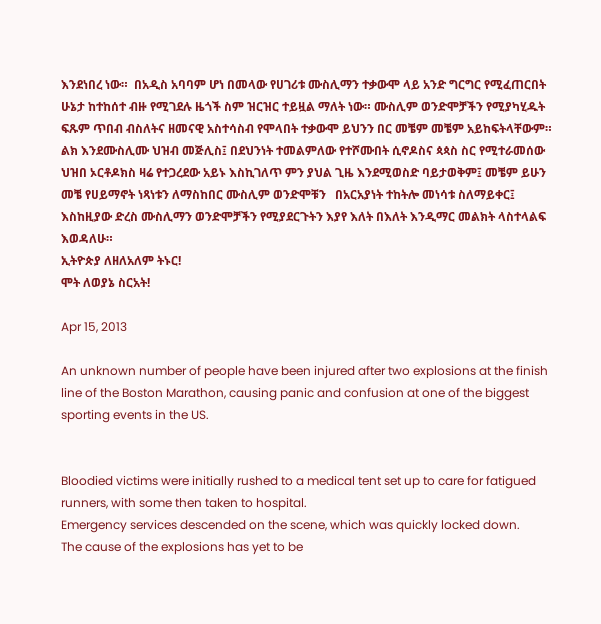እንደነበረ ነው።  በአዲስ አባባም ሆነ በመላው የሀገሪቱ ሙስሊማን ተቃውሞ ላይ አንድ ግርግር የሚፈጠርበት ሁኔታ ከተከሰተ ብዙ የሚገደሉ ዜጎች ስም ዝርዝር ተይዟል ማለት ነው። ሙስሊም ወንድሞቻችን የሚያካሂዱት ፍጹም ጥበብ ብስለትና ዘመናዊ አስተሳስብ የሞላበት ተቃውሞ ይህንን በር መቼም መቼም አይከፍትላቸውም።  ልክ እንደሙስሊሙ ህዝብ መጅሊስ፤ በደህንነት ተመልምለው የተሾሙበት ሲኖዶስና ጳጳስ ስር የሚተራመሰው ህዝበ ኦርቶዶክስ ዛሬ የተጋረደው አይኑ እስኪገለጥ ምን ያህል ጊዜ እንደሚወስድ ባይታወቅም፤ መቼም ይሁን መቼ የሀይማኖት ነጻነቱን ለማስከበር ሙስሊም ወንድሞቹን   በአርአያነት ተከትሎ መነሳቱ ስለማይቀር፤ እስከዚያው ድረስ ሙስሊማን ወንድሞቻችን የሚያደርጉትን እያየ እለት በእለት እንዲማር መልክት ላስተላልፍ እወዳለሁ።
ኢትዮጵያ ለዘለአለም ትኑር!
ሞት ለወያኔ ስርአት!

Apr 15, 2013

An unknown number of people have been injured after two explosions at the finish line of the Boston Marathon, causing panic and confusion at one of the biggest sporting events in the US.


Bloodied victims were initially rushed to a medical tent set up to care for fatigued runners, with some then taken to hospital.
Emergency services descended on the scene, which was quickly locked down.
The cause of the explosions has yet to be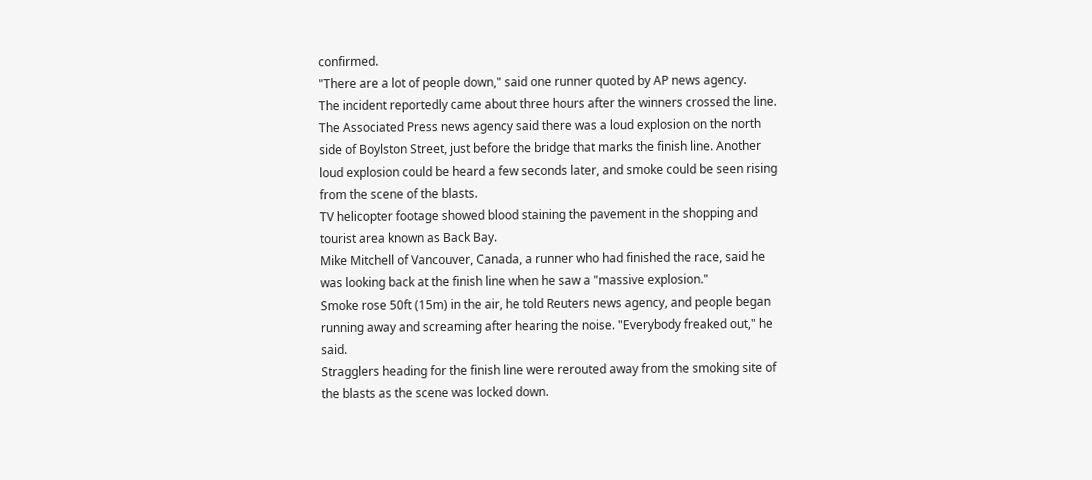confirmed.
"There are a lot of people down," said one runner quoted by AP news agency.
The incident reportedly came about three hours after the winners crossed the line.
The Associated Press news agency said there was a loud explosion on the north side of Boylston Street, just before the bridge that marks the finish line. Another loud explosion could be heard a few seconds later, and smoke could be seen rising from the scene of the blasts.
TV helicopter footage showed blood staining the pavement in the shopping and tourist area known as Back Bay.
Mike Mitchell of Vancouver, Canada, a runner who had finished the race, said he was looking back at the finish line when he saw a "massive explosion."
Smoke rose 50ft (15m) in the air, he told Reuters news agency, and people began running away and screaming after hearing the noise. "Everybody freaked out," he said.
Stragglers heading for the finish line were rerouted away from the smoking site of the blasts as the scene was locked down.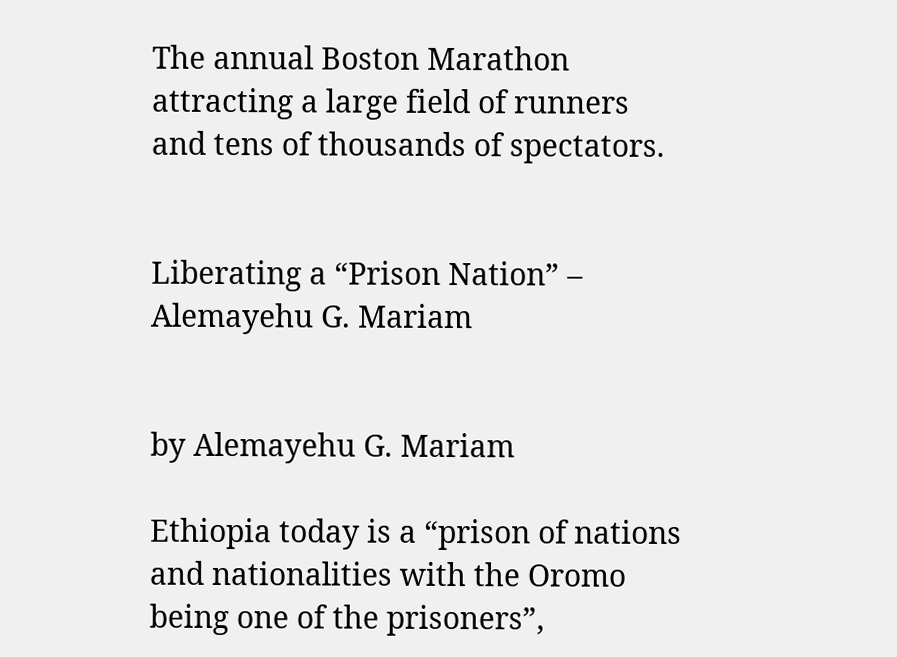The annual Boston Marathon attracting a large field of runners and tens of thousands of spectators.


Liberating a “Prison Nation” – Alemayehu G. Mariam


by Alemayehu G. Mariam

Ethiopia today is a “prison of nations and nationalities with the Oromo being one of the prisoners”,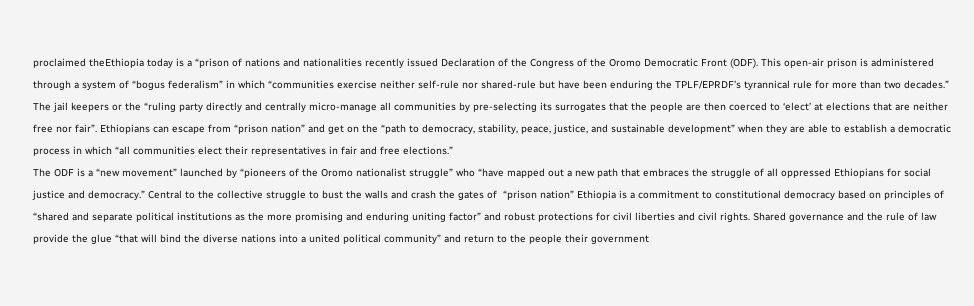proclaimed theEthiopia today is a “prison of nations and nationalities recently issued Declaration of the Congress of the Oromo Democratic Front (ODF). This open-air prison is administered through a system of “bogus federalism” in which “communities exercise neither self-rule nor shared-rule but have been enduring the TPLF/EPRDF’s tyrannical rule for more than two decades.” The jail keepers or the “ruling party directly and centrally micro-manage all communities by pre-selecting its surrogates that the people are then coerced to ‘elect’ at elections that are neither free nor fair”. Ethiopians can escape from “prison nation” and get on the “path to democracy, stability, peace, justice, and sustainable development” when they are able to establish a democratic process in which “all communities elect their representatives in fair and free elections.”
The ODF is a “new movement” launched by “pioneers of the Oromo nationalist struggle” who “have mapped out a new path that embraces the struggle of all oppressed Ethiopians for social justice and democracy.” Central to the collective struggle to bust the walls and crash the gates of  “prison nation” Ethiopia is a commitment to constitutional democracy based on principles of “shared and separate political institutions as the more promising and enduring uniting factor” and robust protections for civil liberties and civil rights. Shared governance and the rule of law provide the glue “that will bind the diverse nations into a united political community” and return to the people their government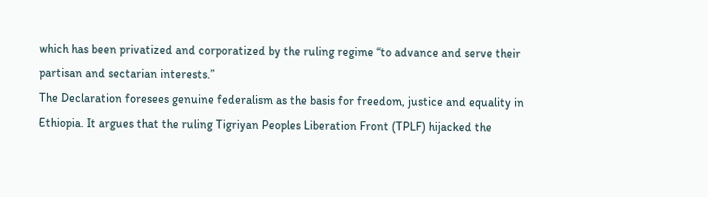which has been privatized and corporatized by the ruling regime “to advance and serve their partisan and sectarian interests.”
The Declaration foresees genuine federalism as the basis for freedom, justice and equality in Ethiopia. It argues that the ruling Tigriyan Peoples Liberation Front (TPLF) hijacked the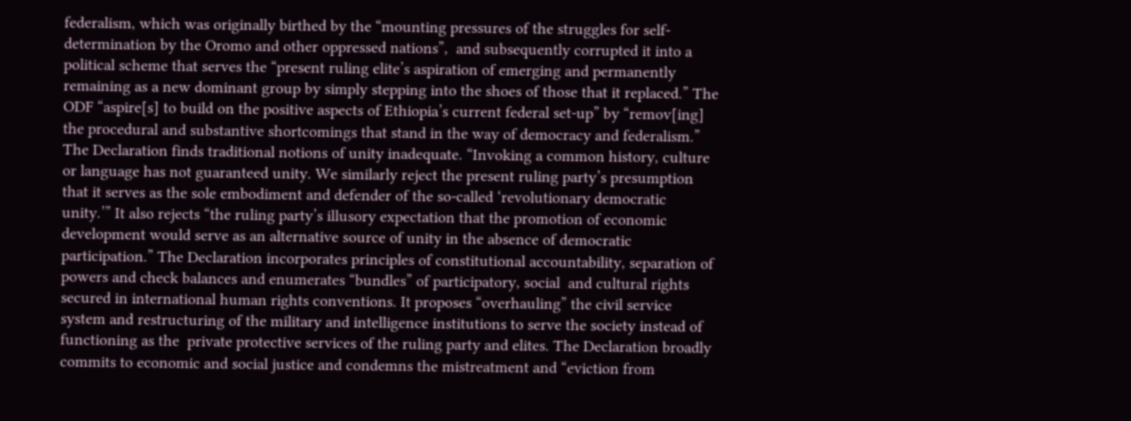federalism, which was originally birthed by the “mounting pressures of the struggles for self-determination by the Oromo and other oppressed nations”,  and subsequently corrupted it into a political scheme that serves the “present ruling elite’s aspiration of emerging and permanently remaining as a new dominant group by simply stepping into the shoes of those that it replaced.” The ODF “aspire[s] to build on the positive aspects of Ethiopia’s current federal set-up” by “remov[ing] the procedural and substantive shortcomings that stand in the way of democracy and federalism.”
The Declaration finds traditional notions of unity inadequate. “Invoking a common history, culture or language has not guaranteed unity. We similarly reject the present ruling party’s presumption that it serves as the sole embodiment and defender of the so-called ‘revolutionary democratic unity.’” It also rejects “the ruling party’s illusory expectation that the promotion of economic development would serve as an alternative source of unity in the absence of democratic participation.” The Declaration incorporates principles of constitutional accountability, separation of powers and check balances and enumerates “bundles” of participatory, social  and cultural rights secured in international human rights conventions. It proposes “overhauling” the civil service system and restructuring of the military and intelligence institutions to serve the society instead of functioning as the  private protective services of the ruling party and elites. The Declaration broadly commits to economic and social justice and condemns the mistreatment and “eviction from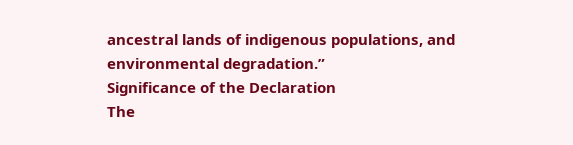ancestral lands of indigenous populations, and environmental degradation.”
Significance of the Declaration
The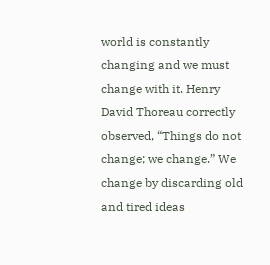world is constantly changing and we must change with it. Henry David Thoreau correctly observed, “Things do not change; we change.” We change by discarding old and tired ideas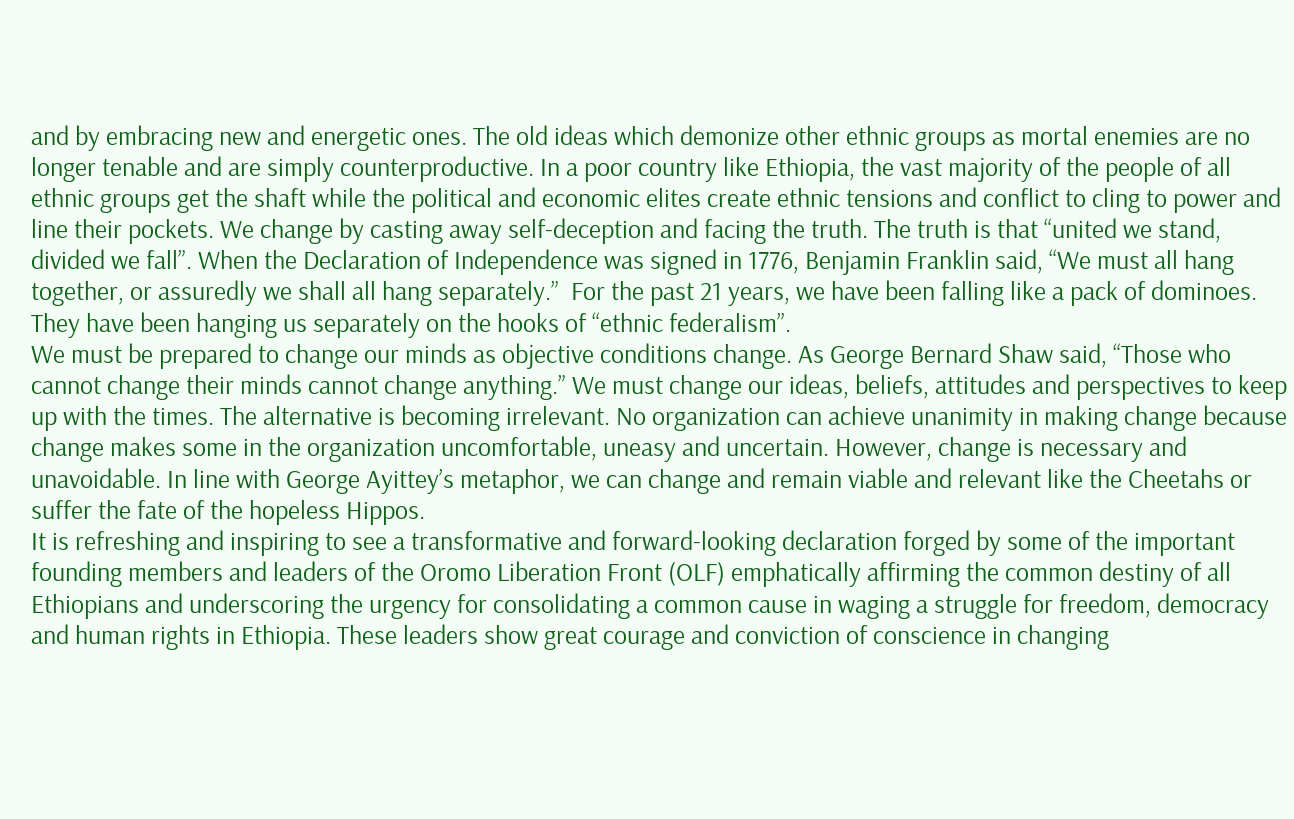and by embracing new and energetic ones. The old ideas which demonize other ethnic groups as mortal enemies are no longer tenable and are simply counterproductive. In a poor country like Ethiopia, the vast majority of the people of all ethnic groups get the shaft while the political and economic elites create ethnic tensions and conflict to cling to power and line their pockets. We change by casting away self-deception and facing the truth. The truth is that “united we stand, divided we fall”. When the Declaration of Independence was signed in 1776, Benjamin Franklin said, “We must all hang together, or assuredly we shall all hang separately.”  For the past 21 years, we have been falling like a pack of dominoes. They have been hanging us separately on the hooks of “ethnic federalism”.
We must be prepared to change our minds as objective conditions change. As George Bernard Shaw said, “Those who cannot change their minds cannot change anything.” We must change our ideas, beliefs, attitudes and perspectives to keep up with the times. The alternative is becoming irrelevant. No organization can achieve unanimity in making change because change makes some in the organization uncomfortable, uneasy and uncertain. However, change is necessary and unavoidable. In line with George Ayittey’s metaphor, we can change and remain viable and relevant like the Cheetahs or suffer the fate of the hopeless Hippos.
It is refreshing and inspiring to see a transformative and forward-looking declaration forged by some of the important founding members and leaders of the Oromo Liberation Front (OLF) emphatically affirming the common destiny of all Ethiopians and underscoring the urgency for consolidating a common cause in waging a struggle for freedom, democracy and human rights in Ethiopia. These leaders show great courage and conviction of conscience in changing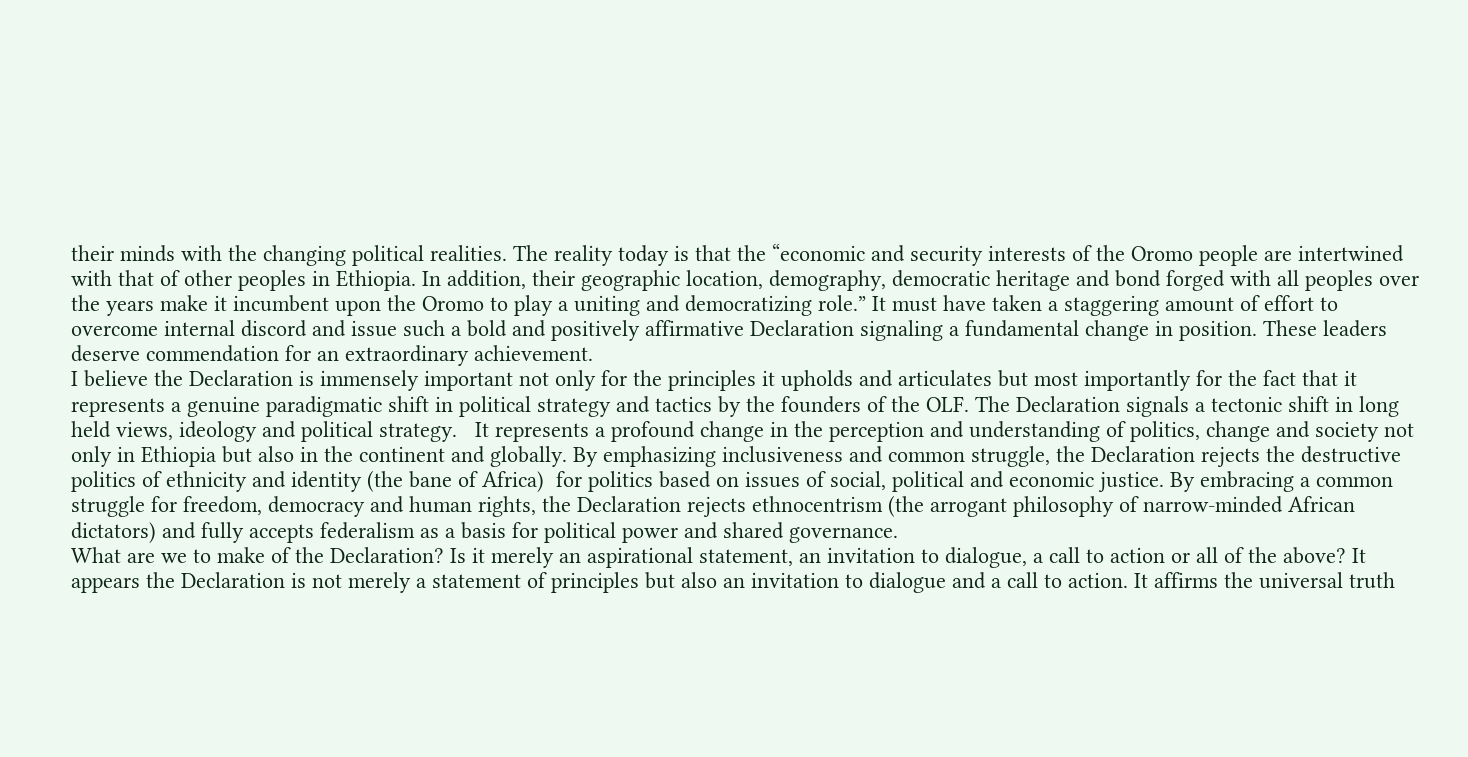their minds with the changing political realities. The reality today is that the “economic and security interests of the Oromo people are intertwined with that of other peoples in Ethiopia. In addition, their geographic location, demography, democratic heritage and bond forged with all peoples over the years make it incumbent upon the Oromo to play a uniting and democratizing role.” It must have taken a staggering amount of effort to overcome internal discord and issue such a bold and positively affirmative Declaration signaling a fundamental change in position. These leaders deserve commendation for an extraordinary achievement.
I believe the Declaration is immensely important not only for the principles it upholds and articulates but most importantly for the fact that it represents a genuine paradigmatic shift in political strategy and tactics by the founders of the OLF. The Declaration signals a tectonic shift in long held views, ideology and political strategy.   It represents a profound change in the perception and understanding of politics, change and society not only in Ethiopia but also in the continent and globally. By emphasizing inclusiveness and common struggle, the Declaration rejects the destructive politics of ethnicity and identity (the bane of Africa)  for politics based on issues of social, political and economic justice. By embracing a common struggle for freedom, democracy and human rights, the Declaration rejects ethnocentrism (the arrogant philosophy of narrow-minded African dictators) and fully accepts federalism as a basis for political power and shared governance.
What are we to make of the Declaration? Is it merely an aspirational statement, an invitation to dialogue, a call to action or all of the above? It appears the Declaration is not merely a statement of principles but also an invitation to dialogue and a call to action. It affirms the universal truth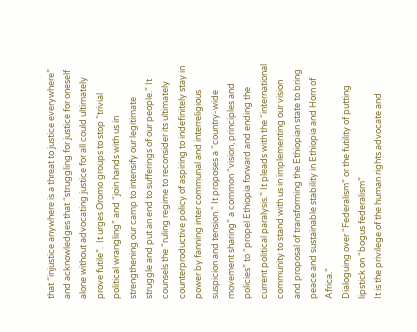that “injustice anywhere is a threat to justice everywhere” and acknowledges that “struggling for justice for oneself alone without advocating justice for all could ultimately prove futile”.  It urges Oromo groups to stop “trivial political wrangling” and “join hands with us in strengthening our camp to intensify our legitimate struggle and put an end to sufferings of our people.” It counsels the “ruling regime to reconsider its ultimately counterproductive policy of aspiring to indefinitely stay in power by fanning inter communal and interreligious suspicion and tension.” It proposes a “country-wide movement sharing” a common “vision, principles and policies” to “propel Ethiopia forward and ending the current political paralysis.” It pleads with the “international community to stand with us in implementing our vision and proposal of transforming the Ethiopian state to bring peace and sustainable stability in Ethiopia and Horn of Africa.”
Dialoguing over “Federalism” or the futility of putting lipstick on “bogus federalism”
It is the privilege of the human rights advocate and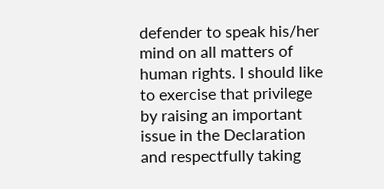defender to speak his/her mind on all matters of human rights. I should like to exercise that privilege by raising an important issue in the Declaration and respectfully taking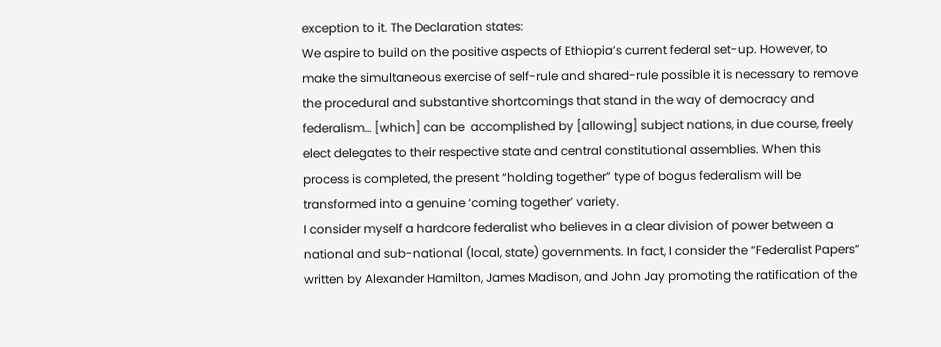exception to it. The Declaration states:
We aspire to build on the positive aspects of Ethiopia’s current federal set-up. However, to make the simultaneous exercise of self-rule and shared-rule possible it is necessary to remove the procedural and substantive shortcomings that stand in the way of democracy and federalism… [which] can be  accomplished by [allowing] subject nations, in due course, freely elect delegates to their respective state and central constitutional assemblies. When this process is completed, the present “holding together” type of bogus federalism will be transformed into a genuine ‘coming together’ variety.
I consider myself a hardcore federalist who believes in a clear division of power between a national and sub-national (local, state) governments. In fact, I consider the “Federalist Papers” written by Alexander Hamilton, James Madison, and John Jay promoting the ratification of the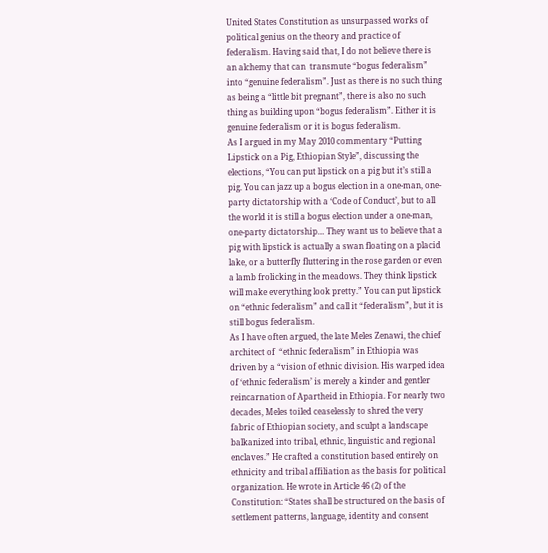United States Constitution as unsurpassed works of political genius on the theory and practice of federalism. Having said that, I do not believe there is an alchemy that can  transmute “bogus federalism” into “genuine federalism”. Just as there is no such thing as being a “little bit pregnant”, there is also no such thing as building upon “bogus federalism”. Either it is genuine federalism or it is bogus federalism.
As I argued in my May 2010 commentary “Putting Lipstick on a Pig, Ethiopian Style”, discussing the elections, “You can put lipstick on a pig but it’s still a pig. You can jazz up a bogus election in a one-man, one-party dictatorship with a ‘Code of Conduct’, but to all the world it is still a bogus election under a one-man, one-party dictatorship… They want us to believe that a pig with lipstick is actually a swan floating on a placid lake, or a butterfly fluttering in the rose garden or even a lamb frolicking in the meadows. They think lipstick will make everything look pretty.” You can put lipstick on “ethnic federalism” and call it “federalism”, but it is still bogus federalism.
As I have often argued, the late Meles Zenawi, the chief architect of  “ethnic federalism” in Ethiopia was driven by a “vision of ethnic division. His warped idea of ‘ethnic federalism’ is merely a kinder and gentler reincarnation of Apartheid in Ethiopia. For nearly two decades, Meles toiled ceaselessly to shred the very fabric of Ethiopian society, and sculpt a landscape balkanized into tribal, ethnic, linguistic and regional enclaves.” He crafted a constitution based entirely on ethnicity and tribal affiliation as the basis for political organization. He wrote in Article 46 (2) of the Constitution: “States shall be structured on the basis of settlement patterns, language, identity and consent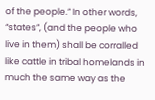of the people.” In other words, “states”, (and the people who live in them) shall be corralled like cattle in tribal homelands in much the same way as the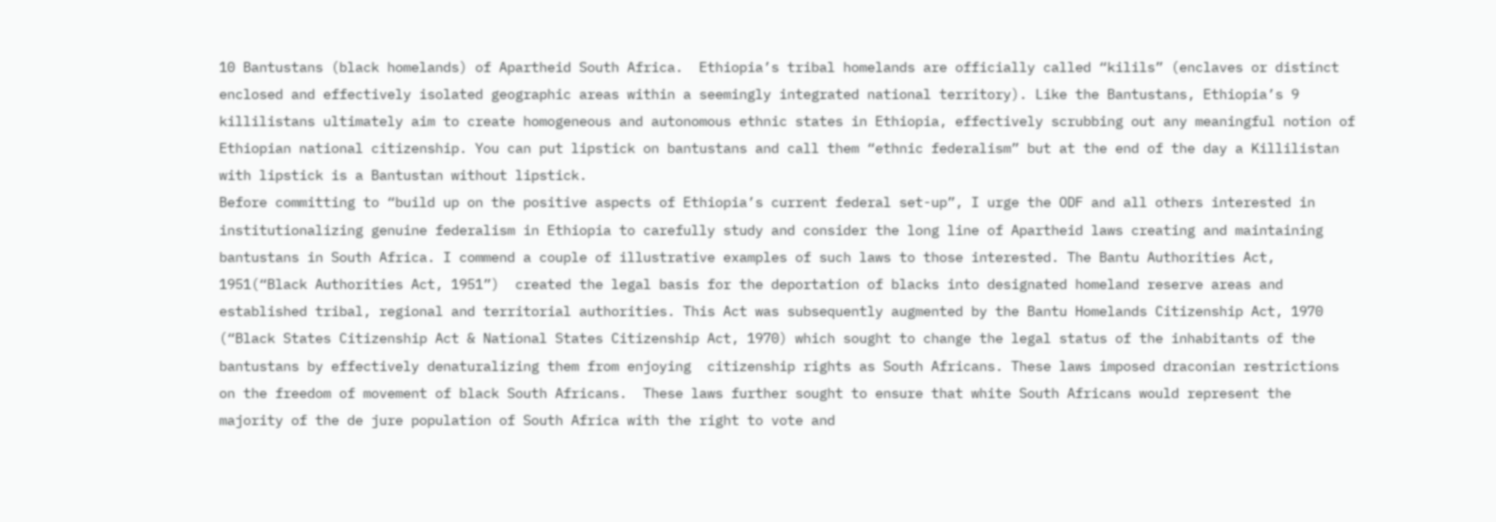10 Bantustans (black homelands) of Apartheid South Africa.  Ethiopia’s tribal homelands are officially called “kilils” (enclaves or distinct enclosed and effectively isolated geographic areas within a seemingly integrated national territory). Like the Bantustans, Ethiopia’s 9 killilistans ultimately aim to create homogeneous and autonomous ethnic states in Ethiopia, effectively scrubbing out any meaningful notion of Ethiopian national citizenship. You can put lipstick on bantustans and call them “ethnic federalism” but at the end of the day a Killilistan with lipstick is a Bantustan without lipstick.
Before committing to “build up on the positive aspects of Ethiopia’s current federal set-up”, I urge the ODF and all others interested in institutionalizing genuine federalism in Ethiopia to carefully study and consider the long line of Apartheid laws creating and maintaining bantustans in South Africa. I commend a couple of illustrative examples of such laws to those interested. The Bantu Authorities Act, 1951(“Black Authorities Act, 1951”)  created the legal basis for the deportation of blacks into designated homeland reserve areas and established tribal, regional and territorial authorities. This Act was subsequently augmented by the Bantu Homelands Citizenship Act, 1970 (“Black States Citizenship Act & National States Citizenship Act, 1970) which sought to change the legal status of the inhabitants of the bantustans by effectively denaturalizing them from enjoying  citizenship rights as South Africans. These laws imposed draconian restrictions on the freedom of movement of black South Africans.  These laws further sought to ensure that white South Africans would represent the majority of the de jure population of South Africa with the right to vote and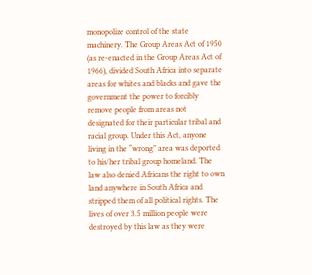monopolize control of the state machinery. The Group Areas Act of 1950 (as re-enacted in the Group Areas Act of 1966), divided South Africa into separate areas for whites and blacks and gave the government the power to forcibly remove people from areas not designated for their particular tribal and racial group. Under this Act, anyone living in the “wrong” area was deported to his/her tribal group homeland. The law also denied Africans the right to own land anywhere in South Africa and stripped them of all political rights. The lives of over 3.5 million people were destroyed by this law as they were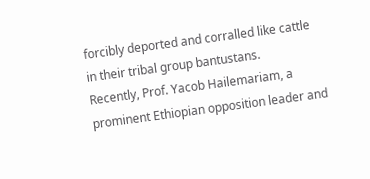forcibly deported and corralled like cattle in their tribal group bantustans.
Recently, Prof. Yacob Hailemariam, a prominent Ethiopian opposition leader and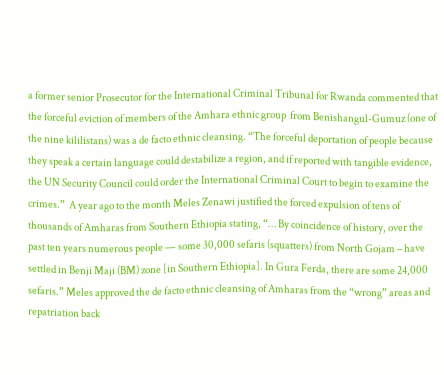a former senior Prosecutor for the International Criminal Tribunal for Rwanda commented that the forceful eviction of members of the Amhara ethnic group  from Benishangul-Gumuz (one of the nine kililistans) was a de facto ethnic cleansing. “The forceful deportation of people because they speak a certain language could destabilize a region, and if reported with tangible evidence, the UN Security Council could order the International Criminal Court to begin to examine the crimes.”  A year ago to the month Meles Zenawi justified the forced expulsion of tens of thousands of Amharas from Southern Ethiopia stating, “… By coincidence of history, over the past ten years numerous people — some 30,000 sefaris (squatters) from North Gojam – have settled in Benji Maji (BM) zone [in Southern Ethiopia]. In Gura Ferda, there are some 24,000 sefaris.” Meles approved the de facto ethnic cleansing of Amharas from the “wrong” areas and repatriation back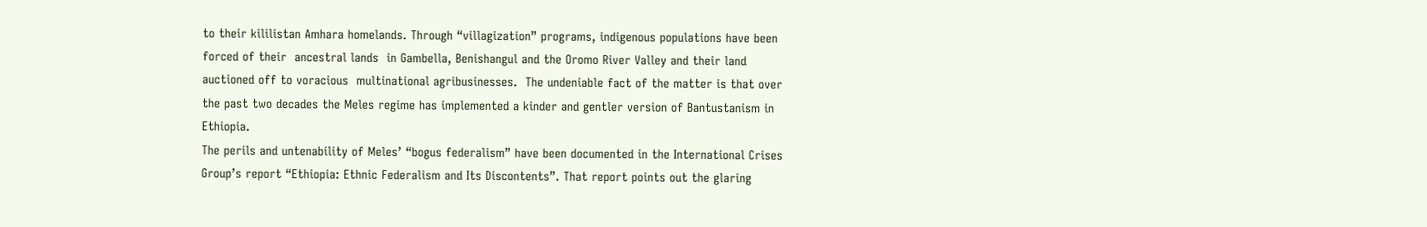to their kililistan Amhara homelands. Through “villagization” programs, indigenous populations have been forced of their  ancestral lands  in Gambella, Benishangul and the Oromo River Valley and their land auctioned off to voracious  multinational agribusinesses.  The undeniable fact of the matter is that over the past two decades the Meles regime has implemented a kinder and gentler version of Bantustanism in Ethiopia.
The perils and untenability of Meles’ “bogus federalism” have been documented in the International Crises Group’s report “Ethiopia: Ethnic Federalism and Its Discontents”. That report points out the glaring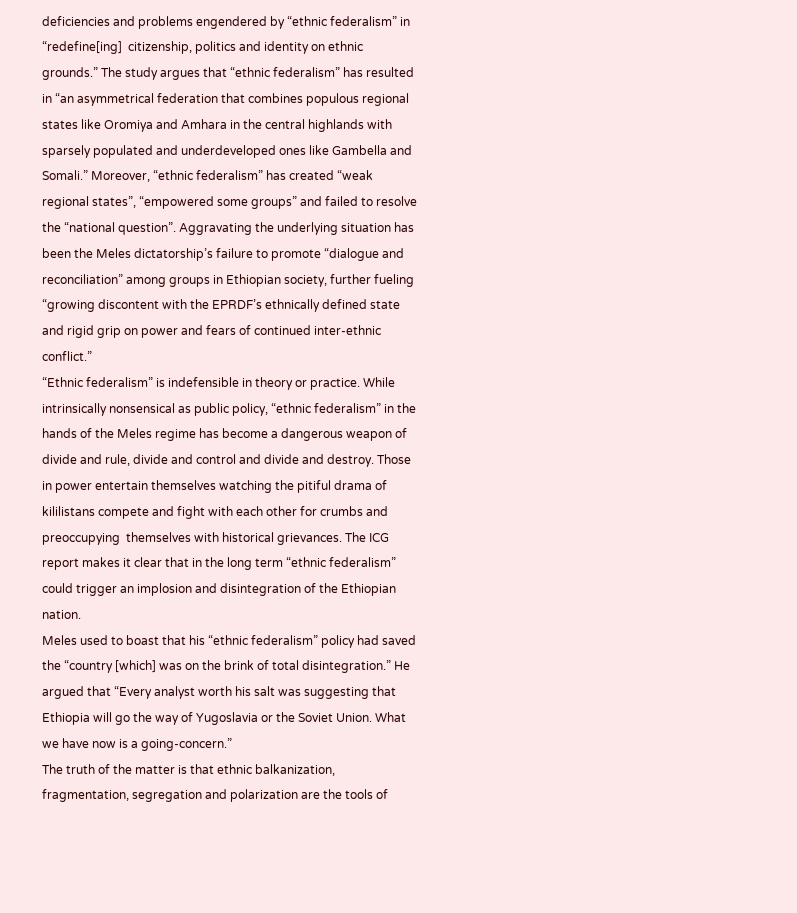deficiencies and problems engendered by “ethnic federalism” in  “redefine[ing]  citizenship, politics and identity on ethnic grounds.” The study argues that “ethnic federalism” has resulted in “an asymmetrical federation that combines populous regional states like Oromiya and Amhara in the central highlands with sparsely populated and underdeveloped ones like Gambella and Somali.” Moreover, “ethnic federalism” has created “weak regional states”, “empowered some groups” and failed to resolve the “national question”. Aggravating the underlying situation has been the Meles dictatorship’s failure to promote “dialogue and reconciliation” among groups in Ethiopian society, further fueling “growing discontent with the EPRDF’s ethnically defined state and rigid grip on power and fears of continued inter-ethnic conflict.”
“Ethnic federalism” is indefensible in theory or practice. While intrinsically nonsensical as public policy, “ethnic federalism” in the hands of the Meles regime has become a dangerous weapon of divide and rule, divide and control and divide and destroy. Those in power entertain themselves watching the pitiful drama of kililistans compete and fight with each other for crumbs and preoccupying  themselves with historical grievances. The ICG report makes it clear that in the long term “ethnic federalism” could trigger an implosion and disintegration of the Ethiopian nation.
Meles used to boast that his “ethnic federalism” policy had saved the “country [which] was on the brink of total disintegration.” He argued that “Every analyst worth his salt was suggesting that Ethiopia will go the way of Yugoslavia or the Soviet Union. What we have now is a going-concern.”
The truth of the matter is that ethnic balkanization, fragmentation, segregation and polarization are the tools of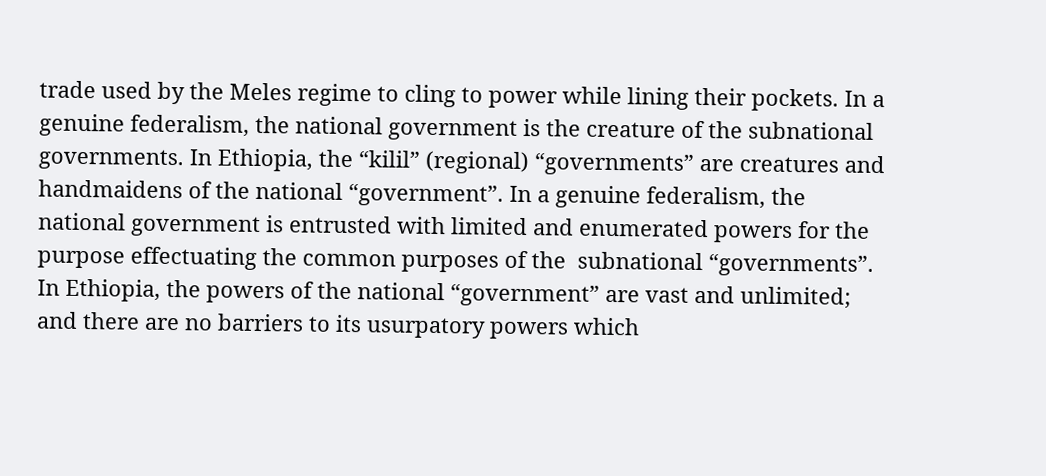trade used by the Meles regime to cling to power while lining their pockets. In a genuine federalism, the national government is the creature of the subnational governments. In Ethiopia, the “kilil” (regional) “governments” are creatures and handmaidens of the national “government”. In a genuine federalism, the national government is entrusted with limited and enumerated powers for the purpose effectuating the common purposes of the  subnational “governments”. In Ethiopia, the powers of the national “government” are vast and unlimited;  and there are no barriers to its usurpatory powers which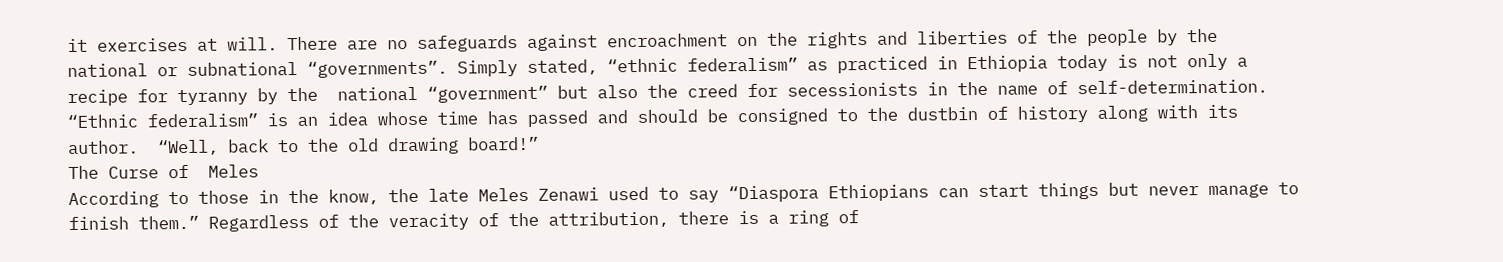it exercises at will. There are no safeguards against encroachment on the rights and liberties of the people by the national or subnational “governments”. Simply stated, “ethnic federalism” as practiced in Ethiopia today is not only a recipe for tyranny by the  national “government” but also the creed for secessionists in the name of self-determination. “Ethnic federalism” is an idea whose time has passed and should be consigned to the dustbin of history along with its author.  “Well, back to the old drawing board!”
The Curse of  Meles
According to those in the know, the late Meles Zenawi used to say “Diaspora Ethiopians can start things but never manage to finish them.” Regardless of the veracity of the attribution, there is a ring of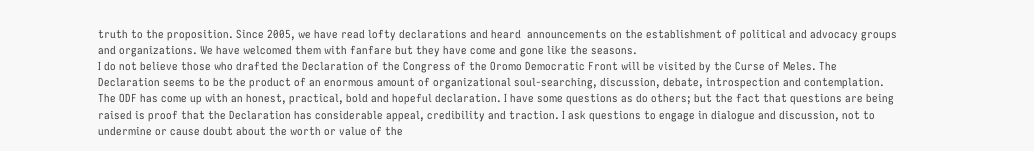truth to the proposition. Since 2005, we have read lofty declarations and heard  announcements on the establishment of political and advocacy groups and organizations. We have welcomed them with fanfare but they have come and gone like the seasons.
I do not believe those who drafted the Declaration of the Congress of the Oromo Democratic Front will be visited by the Curse of Meles. The Declaration seems to be the product of an enormous amount of organizational soul-searching, discussion, debate, introspection and contemplation. The ODF has come up with an honest, practical, bold and hopeful declaration. I have some questions as do others; but the fact that questions are being raised is proof that the Declaration has considerable appeal, credibility and traction. I ask questions to engage in dialogue and discussion, not to undermine or cause doubt about the worth or value of the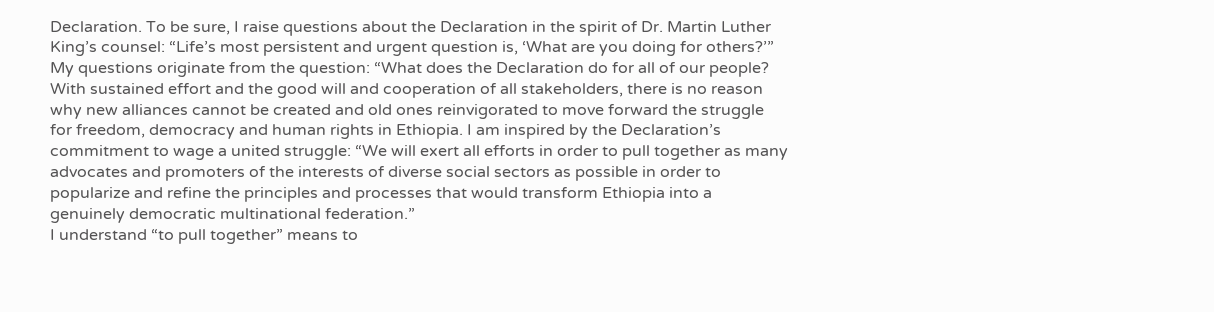Declaration. To be sure, I raise questions about the Declaration in the spirit of Dr. Martin Luther King’s counsel: “Life’s most persistent and urgent question is, ‘What are you doing for others?’” My questions originate from the question: “What does the Declaration do for all of our people?  With sustained effort and the good will and cooperation of all stakeholders, there is no reason why new alliances cannot be created and old ones reinvigorated to move forward the struggle for freedom, democracy and human rights in Ethiopia. I am inspired by the Declaration’s commitment to wage a united struggle: “We will exert all efforts in order to pull together as many advocates and promoters of the interests of diverse social sectors as possible in order to popularize and refine the principles and processes that would transform Ethiopia into a genuinely democratic multinational federation.”
I understand “to pull together” means to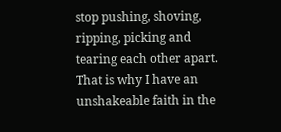stop pushing, shoving,  ripping, picking and tearing each other apart. That is why I have an unshakeable faith in the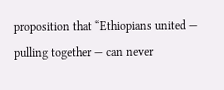proposition that “Ethiopians united — pulling together — can never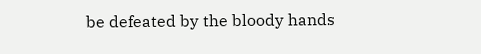be defeated by the bloody hands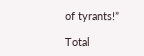of tyrants!”

Total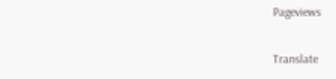Pageviews

Translate